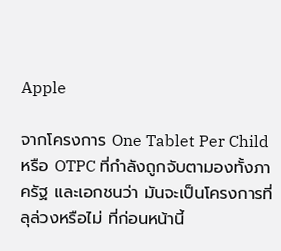Apple

จากโครงการ One Tablet Per Child หรือ OTPC ที่กำลังถูกจับตามองทั้งภาครัฐ และเอกชนว่า มันจะเป็นโครงการที่ลุล่วงหรือไม่ ที่ก่อนหน้านี้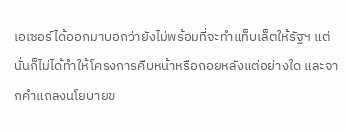เอเซอร์ได้ออกมาบอกว่ายังไม่พร้อมที่จะทำแท็บเล็ตให้รัฐฯ แต่นั่นก็ไม่ได้ทำให้โครงการคืบหน้าหรือถอยหลังแต่อย่างใด และจากคำแถลงนโยบายข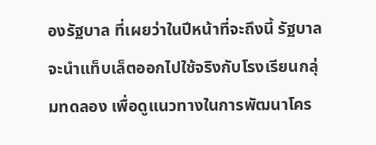องรัฐบาล ที่เผยว่าในปีหน้าที่จะถึงนี้ รัฐบาลจะนำแท็บเล็ตออกไปใช้จริงกับโรงเรียนกลุ่มทดลอง เพื่อดูแนวทางในการพัฒนาโคร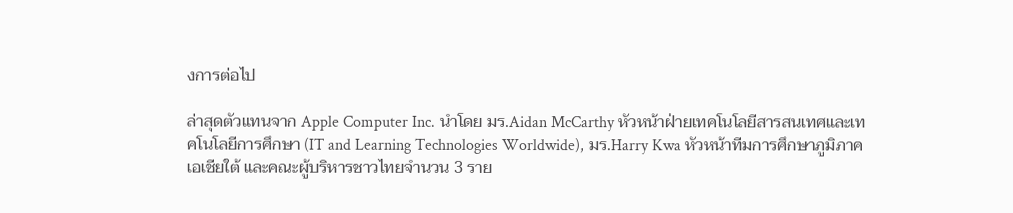งการต่อไป

ล่าสุดตัวแทนจาก Apple Computer Inc. นำโดย มร.Aidan McCarthy หัวหน้าฝ่ายเทคโนโลยีสารสนเทศและเทคโนโลยีการศึกษา (IT and Learning Technologies Worldwide), มร.Harry Kwa หัวหน้าทีมการศึกษาภูมิภาคเอเชียใต้ และคณะผู้บริหารชาวไทยจำนวน 3 ราย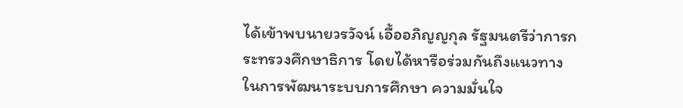ได้เข้าพบนายวรวัจน์ เอื้ออภิญญกุล รัฐมนตรีว่าการกระทรวงศึกษาธิการ โดยได้หารือร่วมกันถึงแนวทางในการพัฒนาระบบการศึกษา ความมั่นใจ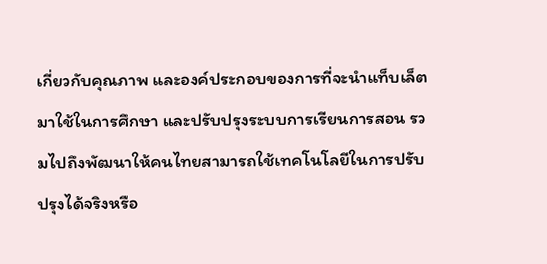เกี่ยวกับคุณภาพ และองค์ประกอบของการที่จะนำแท็บเล็ตมาใช้ในการศึกษา และปรับปรุงระบบการเรียนการสอน รวมไปถึงพัฒนาให้คนไทยสามารถใช้เทคโนโลยีในการปรับปรุงได้จริงหรือ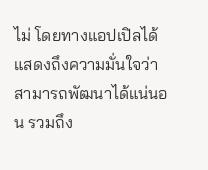ไม่ โดยทางแอปเปิลได้แสดงถึงความมั่นใจว่าสามารถพัฒนาได้แน่นอน รวมถึง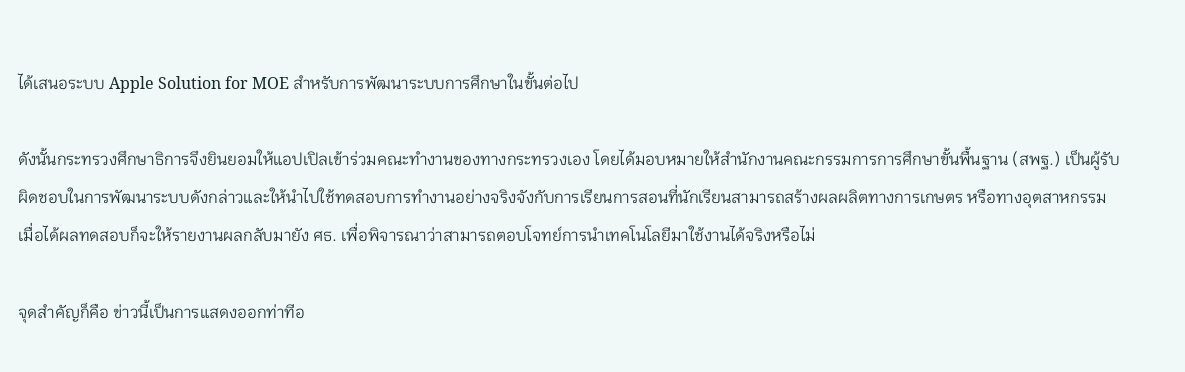ได้เสนอระบบ Apple Solution for MOE สำหรับการพัฒนาระบบการศึกษาในขั้นต่อไป

ดังนั้นกระทรวงศึกษาธิการจึงยินยอมให้แอปเปิลเข้าร่วมคณะทำงานของทางกระทรวงเอง โดยได้มอบหมายให้สำนักงานคณะกรรมการการศึกษาขั้นพื้นฐาน (สพฐ.) เป็นผู้รับผิดชอบในการพัฒนาระบบดังกล่าวและให้นำไปใช้ทดสอบการทำงานอย่างจริงจังกับการเรียนการสอนที่นักเรียนสามารถสร้างผลผลิตทางการเกษตร หรือทางอุตสาหกรรม เมื่อได้ผลทดสอบก็จะให้รายงานผลกลับมายัง ศธ. เพื่อพิจารณาว่าสามารถตอบโจทย์การนำเทคโนโลยีมาใช้งานได้จริงหรือไม่

จุดสำคัญก็คือ ข่าวนี้เป็นการแสดงออกท่าทีอ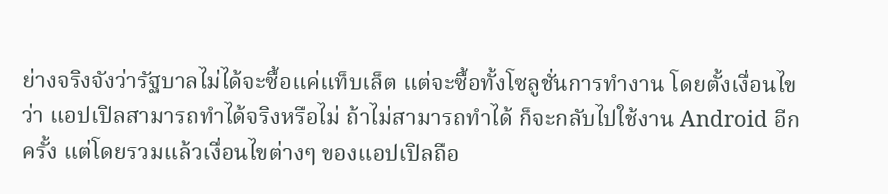ย่างจริงจังว่ารัฐบาลไม่ได้จะซื้อแค่แท็บเล็ต แต่จะซื้อทั้งโซลูชั่นการทำงาน โดยตั้งเงื่อนไขว่า แอปเปิลสามารถทำได้จริงหรือไม่ ถ้าไม่สามารถทำได้ ก็จะกลับไปใช้งาน Android อีกครั้ง แต่โดยรวมแล้วเงื่อนไขต่างๆ ของแอปเปิลถือ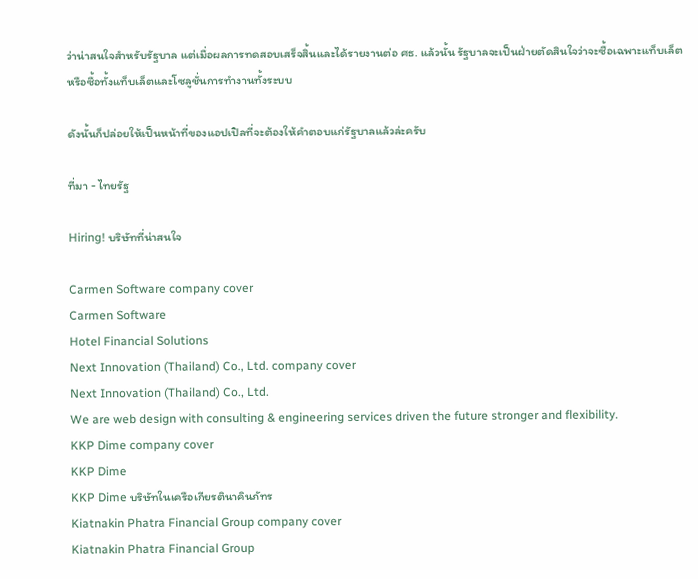ว่าน่าสนใจสำหรับรัฐบาล แต่เมื่อผลการทดสอบเสร็จสิ้นและได้รายงานต่อ ศธ. แล้วนั้น รัฐบาลจะเป็นฝ่ายตัดสินใจว่าจะซื้อเฉพาะแท็บเล็ต หรือซื้อทั้งแท็บเล็ตและโซลูชั่นการทำงานทั้งระบบ

ดังนั้นก็ปล่อยให้เป็นหน้าที่ของแอปเปิลที่จะต้องให้คำตอบแก่รัฐบาลแล้วล่ะครับ

ที่มา - ไทยรัฐ

Hiring! บริษัทที่น่าสนใจ

Carmen Software company cover
Carmen Software
Hotel Financial Solutions
Next Innovation (Thailand) Co., Ltd. company cover
Next Innovation (Thailand) Co., Ltd.
We are web design with consulting & engineering services driven the future stronger and flexibility.
KKP Dime company cover
KKP Dime
KKP Dime บริษัทในเครือเกียรตินาคินภัทร
Kiatnakin Phatra Financial Group company cover
Kiatnakin Phatra Financial Group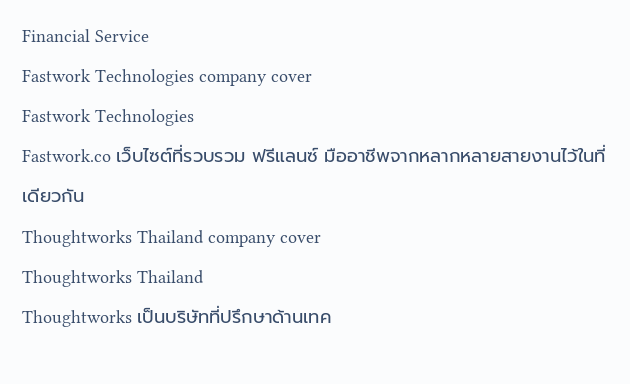Financial Service
Fastwork Technologies company cover
Fastwork Technologies
Fastwork.co เว็บไซต์ที่รวบรวม ฟรีแลนซ์ มืออาชีพจากหลากหลายสายงานไว้ในที่เดียวกัน
Thoughtworks Thailand company cover
Thoughtworks Thailand
Thoughtworks เป็นบริษัทที่ปรึกษาด้านเทค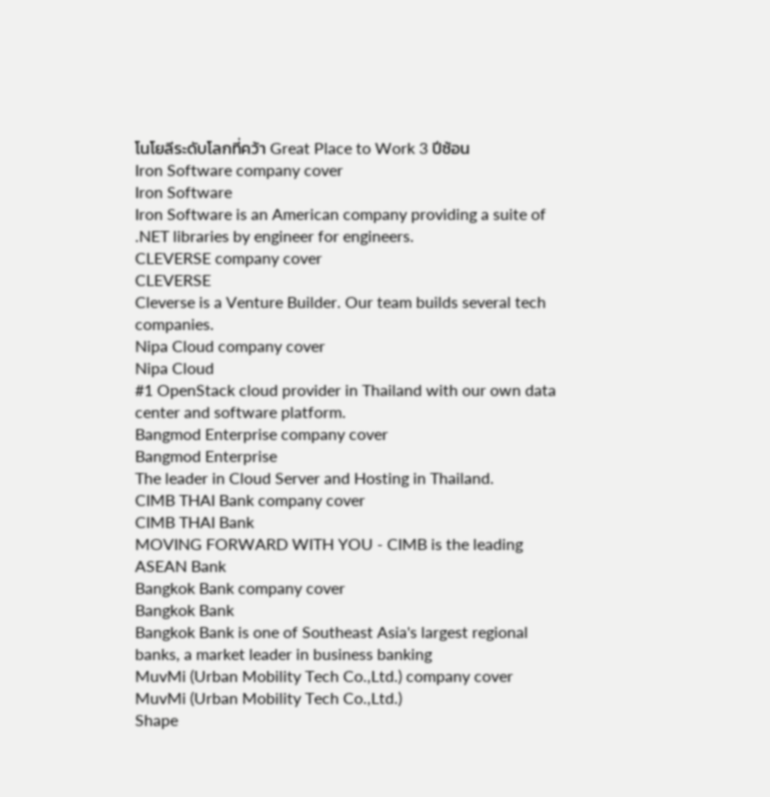โนโยลีระดับโลกที่คว้า Great Place to Work 3 ปีซ้อน
Iron Software company cover
Iron Software
Iron Software is an American company providing a suite of .NET libraries by engineer for engineers.
CLEVERSE company cover
CLEVERSE
Cleverse is a Venture Builder. Our team builds several tech companies.
Nipa Cloud company cover
Nipa Cloud
#1 OpenStack cloud provider in Thailand with our own data center and software platform.
Bangmod Enterprise company cover
Bangmod Enterprise
The leader in Cloud Server and Hosting in Thailand.
CIMB THAI Bank company cover
CIMB THAI Bank
MOVING FORWARD WITH YOU - CIMB is the leading ASEAN Bank
Bangkok Bank company cover
Bangkok Bank
Bangkok Bank is one of Southeast Asia's largest regional banks, a market leader in business banking
MuvMi (Urban Mobility Tech Co.,Ltd.) company cover
MuvMi (Urban Mobility Tech Co.,Ltd.)
Shape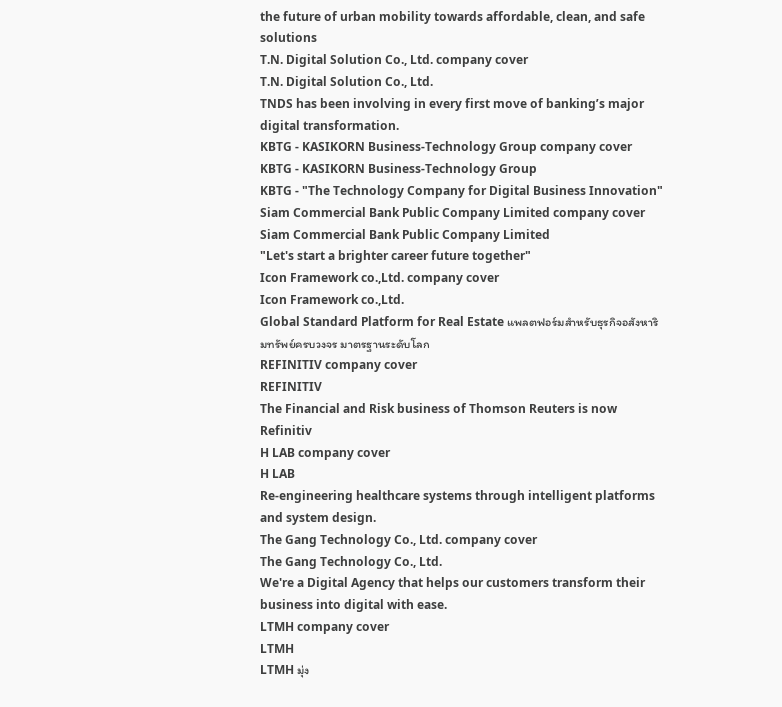the future of urban mobility towards affordable, clean, and safe solutions
T.N. Digital Solution Co., Ltd. company cover
T.N. Digital Solution Co., Ltd.
TNDS has been involving in every first move of banking’s major digital transformation.
KBTG - KASIKORN Business-Technology Group company cover
KBTG - KASIKORN Business-Technology Group
KBTG - "The Technology Company for Digital Business Innovation"
Siam Commercial Bank Public Company Limited company cover
Siam Commercial Bank Public Company Limited
"Let's start a brighter career future together"
Icon Framework co.,Ltd. company cover
Icon Framework co.,Ltd.
Global Standard Platform for Real Estate แพลตฟอร์มสำหรับธุรกิจอสังหาริมทรัพย์ครบวงจร มาตรฐานระดับโลก
REFINITIV company cover
REFINITIV
The Financial and Risk business of Thomson Reuters is now Refinitiv
H LAB company cover
H LAB
Re-engineering healthcare systems through intelligent platforms and system design.
The Gang Technology Co., Ltd. company cover
The Gang Technology Co., Ltd.
We're a Digital Agency that helps our customers transform their business into digital with ease.
LTMH company cover
LTMH
LTMH มุ่ง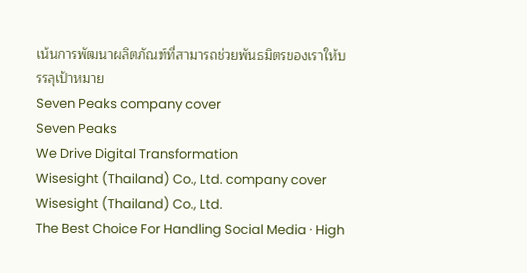เน้นการพัฒนาผลิตภัณฑ์ที่สามารถช่วยพันธมิตรของเราให้บรรลุเป้าหมาย
Seven Peaks company cover
Seven Peaks
We Drive Digital Transformation
Wisesight (Thailand) Co., Ltd. company cover
Wisesight (Thailand) Co., Ltd.
The Best Choice For Handling Social Media · High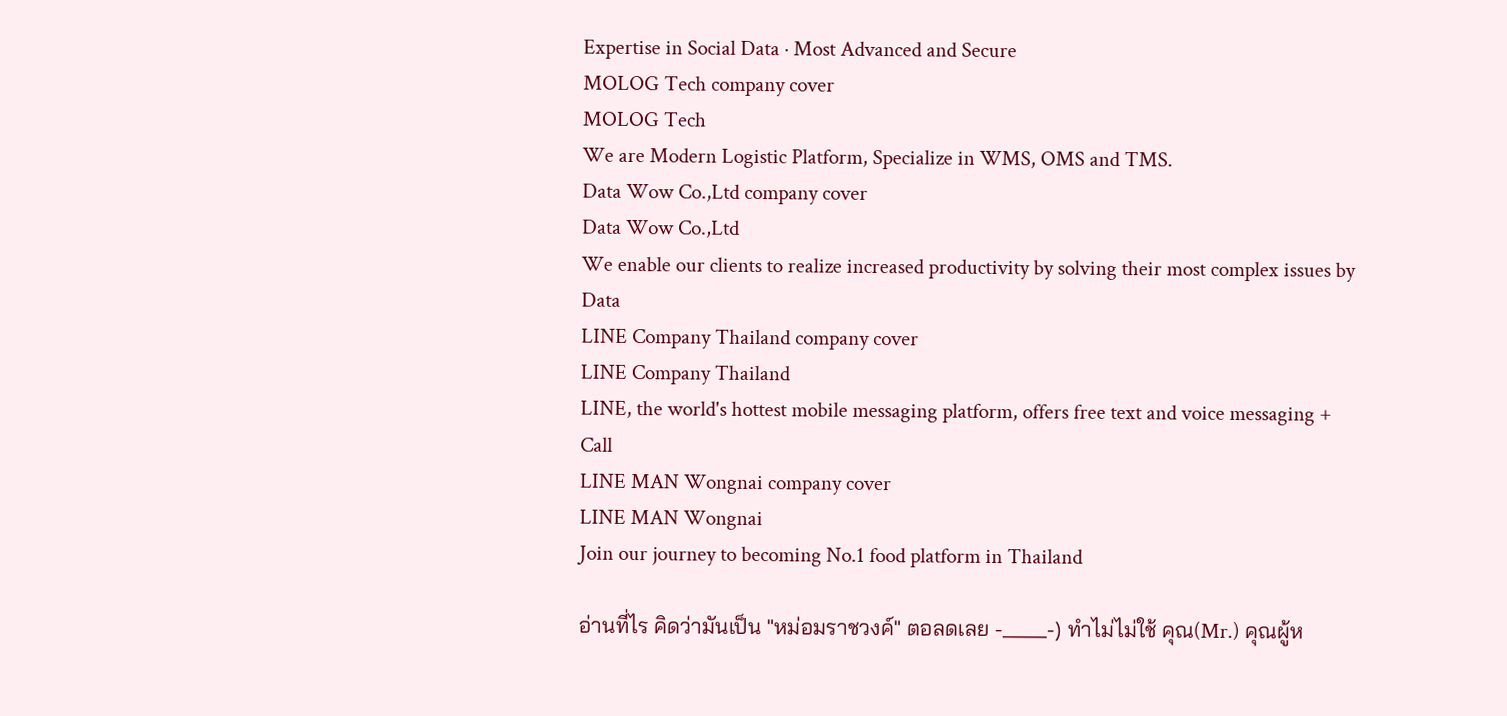Expertise in Social Data · Most Advanced and Secure
MOLOG Tech company cover
MOLOG Tech
We are Modern Logistic Platform, Specialize in WMS, OMS and TMS.
Data Wow Co.,Ltd company cover
Data Wow Co.,Ltd
We enable our clients to realize increased productivity by solving their most complex issues by Data
LINE Company Thailand company cover
LINE Company Thailand
LINE, the world's hottest mobile messaging platform, offers free text and voice messaging + Call
LINE MAN Wongnai company cover
LINE MAN Wongnai
Join our journey to becoming No.1 food platform in Thailand

อ่านที่ไร คิดว่ามันเป็น "หม่อมราชวงค์" ตอลดเลย -____-) ทำไม่ไม่ใช้ คุณ(Mr.) คุณผู้ห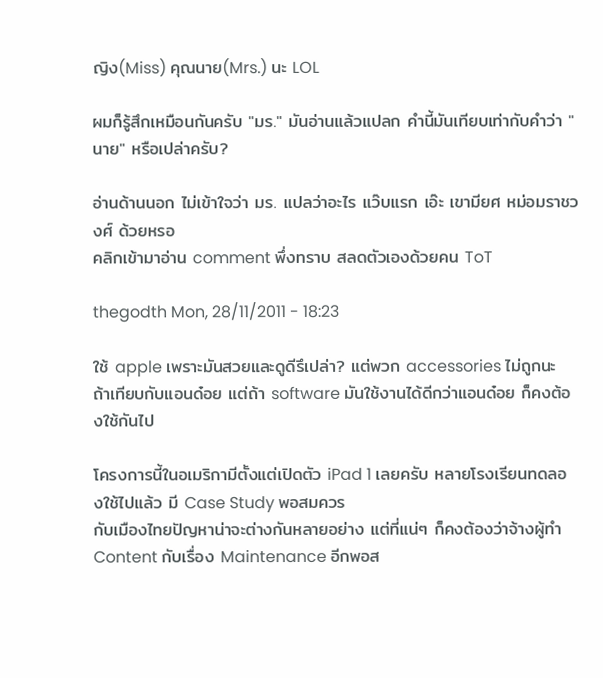ญิง(Miss) คุณนาย(Mrs.) นะ LOL

ผมก็รู้สึกเหมือนกันครับ "มร." มันอ่านแล้วแปลก คำนี้มันเทียบเท่ากับคำว่า "นาย" หรือเปล่าครับ?

อ่านด้านนอก ไม่เข้าใจว่า มร. แปลว่าอะไร แว๊บแรก เอ๊ะ เขามียศ หม่อมราชวงศ์ ด้วยหรอ
คลิกเข้ามาอ่าน comment พึ่งทราบ สลดตัวเองด้วยคน ToT

thegodth Mon, 28/11/2011 - 18:23

ใช้ apple เพราะมันสวยและดูดีรึเปล่า? แต่พวก accessories ไม่ถูกนะ ถ้าเทียบกับแอนด๋อย แต่ถ้า software มันใช้งานได้ดีกว่าแอนด๋อย ก็คงต้องใช้กันไป

โครงการนี้ในอเมริกามีตั้งแต่เปิดตัว iPad 1 เลยครับ หลายโรงเรียนทดลองใช้ไปแล้ว มี Case Study พอสมควร
กับเมืองไทยปัญหาน่าจะต่างกันหลายอย่าง แต่ที่แน่ๆ ก็คงต้องว่าจ้างผู้ทำ Content กับเรื่อง Maintenance อีกพอส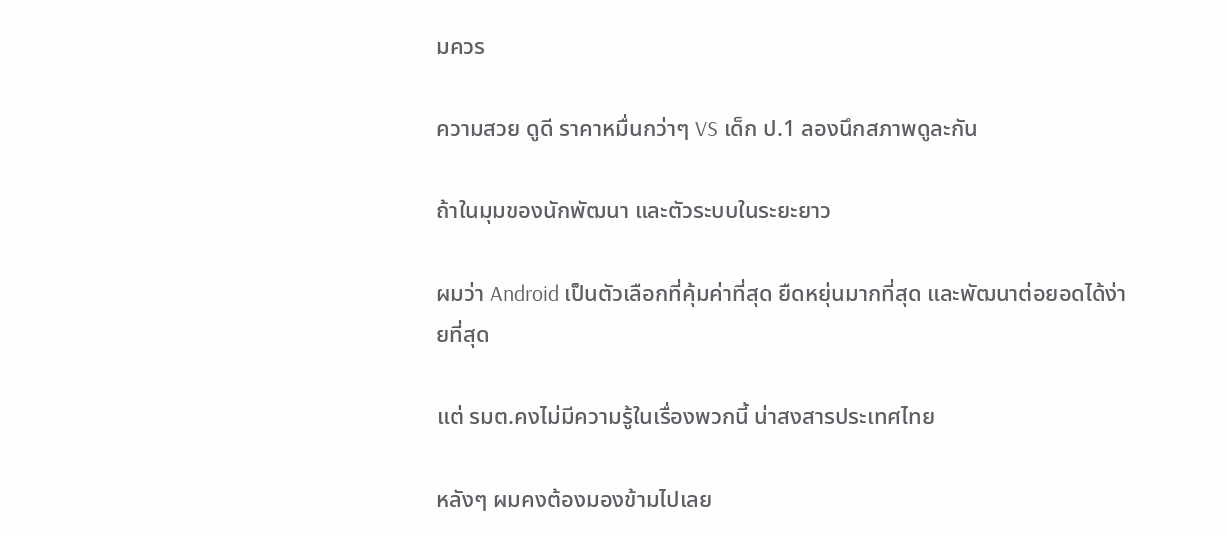มควร

ความสวย ดูดี ราคาหมื่นกว่าๆ VS เด็ก ป.1 ลองนึกสภาพดูละกัน

ถ้าในมุมของนักพัฒนา และตัวระบบในระยะยาว

ผมว่า Android เป็นตัวเลือกที่คุ้มค่าที่สุด ยืดหยุ่นมากที่สุด และพัฒนาต่อยอดได้ง่ายที่สุด

แต่ รมต.คงไม่มีความรู้ในเรื่องพวกนี้ น่าสงสารประเทศไทย

หลังๆ ผมคงต้องมองข้ามไปเลย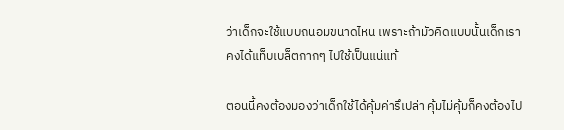ว่าเด็กจะใช้แบบถนอมขนาดไหน เพราะถ้ามัวคิดแบบนั้นเด็กเราคงได้แท็บเบล็ตกากๆ ไปใช้เป็นแน่แท้

ตอนนี้คงต้องมองว่าเด็กใช้ได้คุ้มค่ารึเปล่า คุ้มไม่คุ้มก็คงต้องไป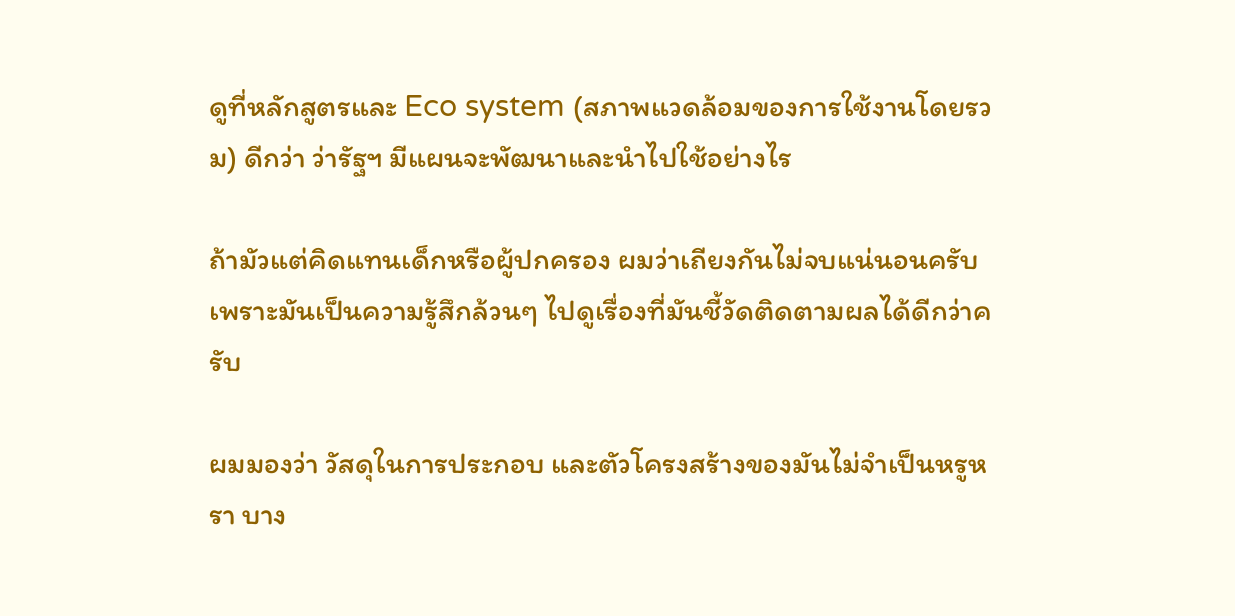ดูที่หลักสูตรและ Eco system (สภาพแวดล้อมของการใช้งานโดยรวม) ดีกว่า ว่ารัฐฯ มีแผนจะพัฒนาและนำไปใช้อย่างไร

ถ้ามัวแต่คิดแทนเด็กหรือผู้ปกครอง ผมว่าเถียงกันไม่จบแน่นอนครับเพราะมันเป็นความรู้สึกล้วนๆ ไปดูเรื่องที่มันชี้วัดติดตามผลได้ดีกว่าครับ

ผมมองว่า วัสดุในการประกอบ และตัวโครงสร้างของมันไม่จำเป็นหรูหรา บาง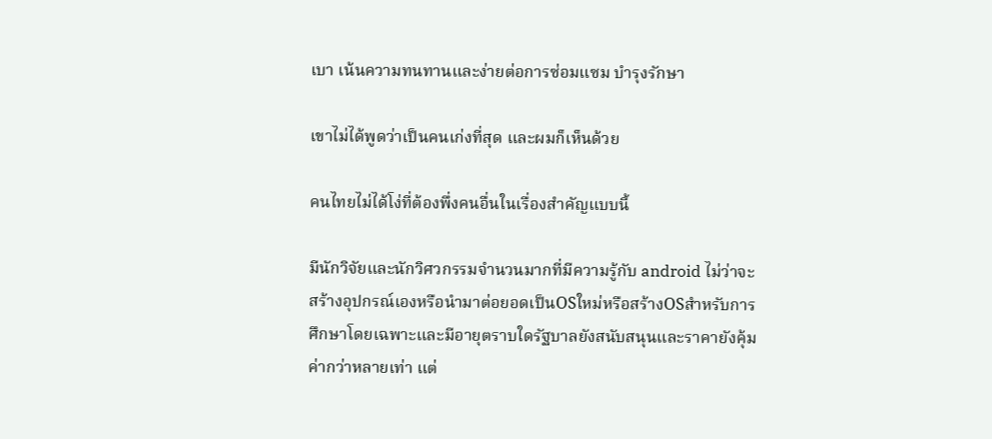เบา เน้นความทนทานและง่ายต่อการซ่อมแซม บำรุงรักษา

เขาไม่ได้พูดว่าเป็นคนเก่งที่สุด และผมก็เห็นด้วย

คนไทยไม่ได้โง่ที่ต้องพึ่งคนอื่นในเรื่องสำคัญแบบนี้

มีนักวิจัยและนักวิศวกรรมจำนวนมากที่มีความรู้กับ android ไม่ว่าจะสร้างอุปกรณ์เองหรือนำมาต่อยอดเป็นOSใหม่หรือสร้างOSสำหรับการศึกษาโดยเฉพาะและมีอายุตราบใดรัฐบาลยังสนับสนุนและราคายังคุ้มค่ากว่าหลายเท่า แต่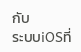กับ
ระบบiOSที่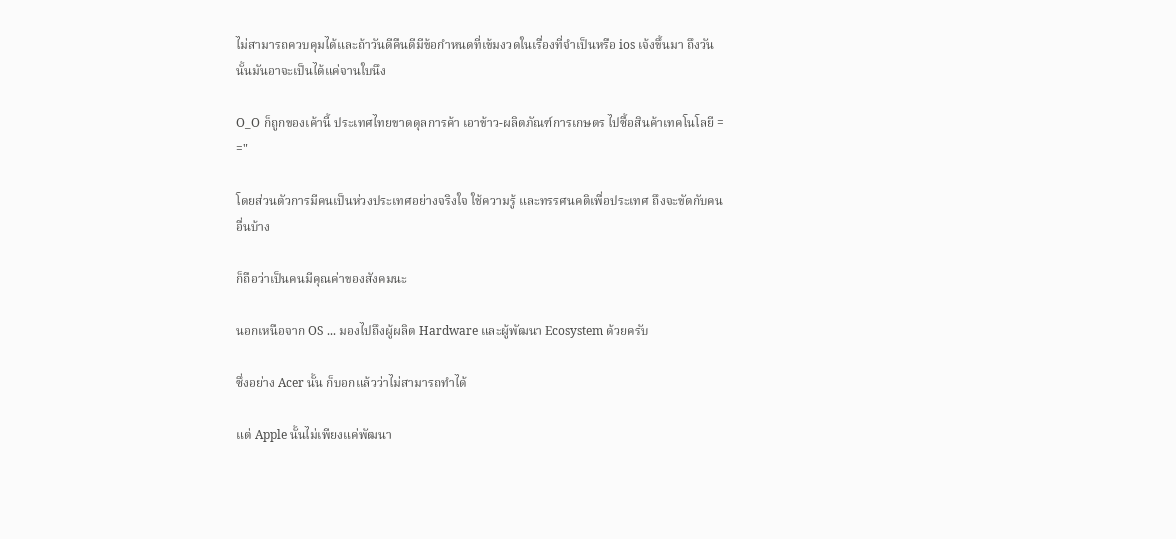ไม่สามารถควบคุมได้และถ้าวันดีคืนดีมีข้อกำหนดที่เข้มงวดในเรื่องที่จำเป็นหรือ ios เจ้งขึ้นมา ถึงวันนั้นมันอาจะเป็นได้แค่จานใบนึง

O_O ก็ถูกของเค้านี้ ประเทศไทยขาดดุลการค้า เอาข้าว-ผลิตภัณฑ์การเกษตร ไปซื้อสินค้าเทคโนโลยี = ="

โดยส่วนตัวการมีคนเป็นห่วงประเทศอย่างจริงใจ ใช้ความรู้ และทรรศนคติเพื่อประเทศ ถึงจะขัดกับคนอื่นบ้าง

ก็ถือว่าเป็นคนมีคุณค่าของสังคมนะ

นอกเหนือจาก OS ... มองไปถึงผู้ผลิต Hardware และผู้พัฒนา Ecosystem ด้วยครับ

ซึ่งอย่าง Acer นั้น ก็บอกแล้วว่าไม่สามารถทำได้

แต่ Apple นั้นไม่เพียงแค่พัฒนา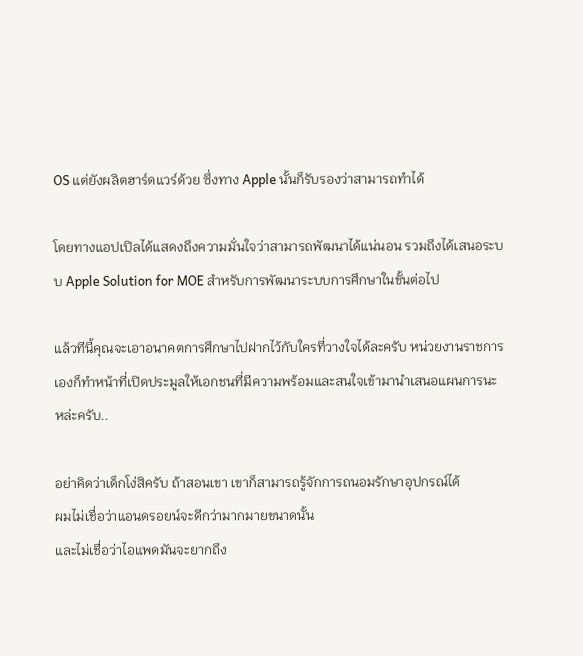OS แต่ยังผลิตฮาร์ดแวร์ด้วย ซึ่งทาง Apple นั้นก็รับรองว่าสามารถทำได้

โดยทางแอปเปิลได้แสดงถึงความมั่นใจว่าสามารถพัฒนาได้แน่นอน รวมถึงได้เสนอระบบ Apple Solution for MOE สำหรับการพัฒนาระบบการศึกษาในขั้นต่อไป

แล้วทีนี้คุณจะเอาอนาคตการศึกษาไปฝากไว้กับใครที่วางใจได้ละครับ หน่วยงานราชการเองก็ทำหน้าที่เปิดประมูลให้เอกชนที่มีความพร้อมและสนใจเข้ามานำเสนอแผนการนะหล่ะครับ..

อย่าคิดว่าเด็กโง่สิครับ ถ้าสอนเขา เขาก็สามารถรู้จักการถนอมรักษาอุปกรณ์ได้
ผมไม่เชื่อว่าแอนดรอยน์จะดีกว่ามากมายขนาดนั้น
และไม่เชื่อว่าไอแพดมันจะยากถึง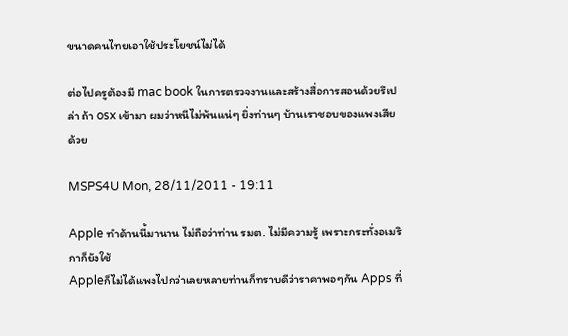ขนาดคนไทยเอาใช้ประโยชน์ไม่ได้

ต่อไปครูต้องมี mac book ในการตรวจงานและสร้างสื่อการสอนด้วยรึเปล่า ถ้า osx เข้ามา ผมว่าหนีไม่พ้นแน่ๆ ยิ่งท่านๆ บ้านเราชอบของแพงเสียด้วย

MSPS4U Mon, 28/11/2011 - 19:11

Apple ทำด้านนี้มานาน ไม่ถือว่าท่าน รมต. ไม่มีความรู้ เพราะกระทั่งอเมริกาก็ยังใช้
Appleก็ไม่ได้แพงไปกว่าเลยหลายท่านก็ทราบดีว่าราคาพอๆกัน Apps ที่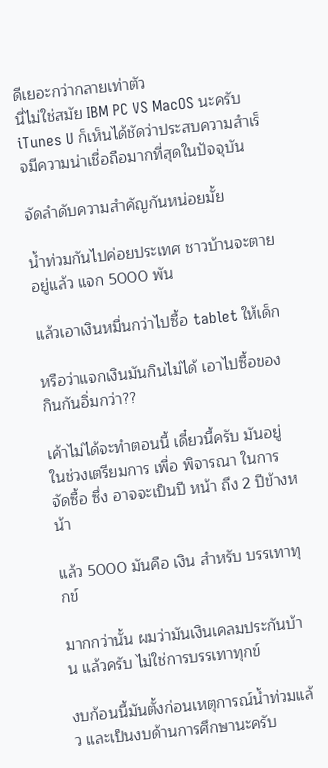ดีเยอะกว่ากลายเท่าตัว
นี่ไม่ใช่สมัย IBM PC VS MacOS นะครับ iTunes U ก็เห็นได้ชัดว่าประสบความสำเร็จมีความน่าเชื่อถือมากที่สุดในปัจจุบัน

จัดลำดับความสำคัญกันหน่อยมั้ย

น้ำท่วมกันไปค่อยประเทศ ชาวบ้านจะตายอยู่แล้ว แจก 5000 พัน

แล้วเอาเงินหมื่นกว่าไปซื้อ tablet ให้เด็ก

หรือว่าแจกเงินมันกินไม่ได้ เอาไปซื้อของกินกันอิ่มกว่า??

เค้าไม่ได้จะทำตอนนี้ เดี๋ยวนี้ครับ มันอยู่ในช่วงเตรียมการ เพื่อ พิจารณา ในการจัดซื้อ ซึ่ง อาจจะเป็นปี หน้า ถึง 2 ปีข้างหน้า

แล้ว 5000 มันคือ เงิน สำหรับ บรรเทาทุกข์

มากกว่านั้น ผมว่ามันเงินเคลมประกันบ้าน แล้วครับ ไม่ใช่การบรรเทาทุกข์

งบก้อนนี้มันตั้งก่อนเหตุการณ์น้ำท่วมแล้ว และเป็นงบด้านการศึกษานะครับ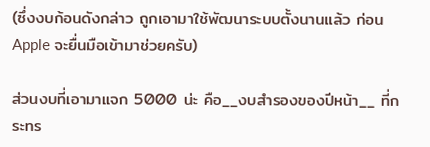(ซึ่งงบก้อนดังกล่าว ถูกเอามาใช้พัฒนาระบบตั้งนานแล้ว ก่อน Apple จะยื่นมือเข้ามาช่วยครับ)

ส่วนงบที่เอามาแจก 5000 น่ะ คือ__งบสำรองของปีหน้า__ ที่กระทร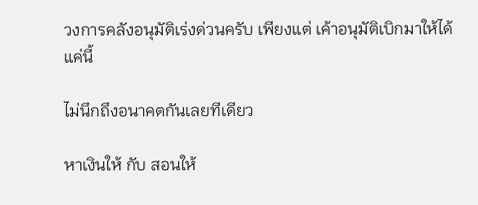วงการคลังอนุมัติเร่งด่วนครับ เพียงแต่ เค้าอนุมัติเบิกมาให้ได้แค่นี้

ไม่นึกถึงอนาคตกันเลยทีเดียว

หาเงินให้ กับ สอนให้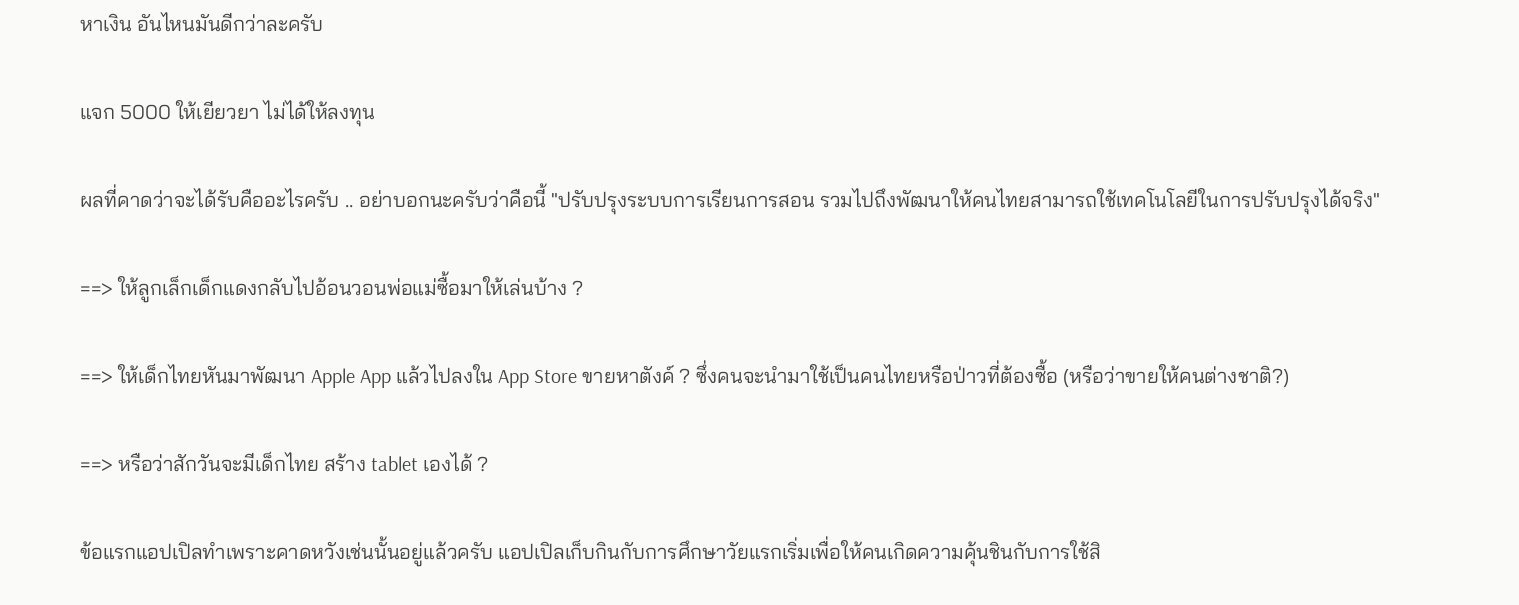หาเงิน อันไหนมันดีกว่าละครับ

แจก 5000 ให้เยียวยา ไม่ได้ให้ลงทุน

ผลที่คาดว่าจะได้รับคืออะไรครับ .. อย่าบอกนะครับว่าคือนี้ "ปรับปรุงระบบการเรียนการสอน รวมไปถึงพัฒนาให้คนไทยสามารถใช้เทคโนโลยีในการปรับปรุงได้จริง"

==> ให้ลูกเล็กเด็กแดงกลับไปอ้อนวอนพ่อแม่ซื้อมาให้เล่นบ้าง ?

==> ให้เด็กไทยหันมาพัฒนา Apple App แล้วไปลงใน App Store ขายหาตังค์ ? ซึ่งคนจะนำมาใช้เป็นคนไทยหรือป่าวที่ต้องซื้อ (หรือว่าขายให้คนต่างชาติ?)

==> หรือว่าสักวันจะมีเด็กไทย สร้าง tablet เองได้ ?

ข้อแรกแอปเปิลทำเพราะคาดหวังเช่นนั้นอยู่แล้วครับ แอปเปิลเก็บกินกับการศึกษาวัยแรกเริ่มเพื่อให้คนเกิดความคุ้นชินกับการใช้สิ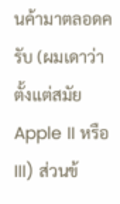นค้ามาตลอดครับ (ผมเดาว่าตั้งแต่สมัย Apple II หรือ III) ส่วนข้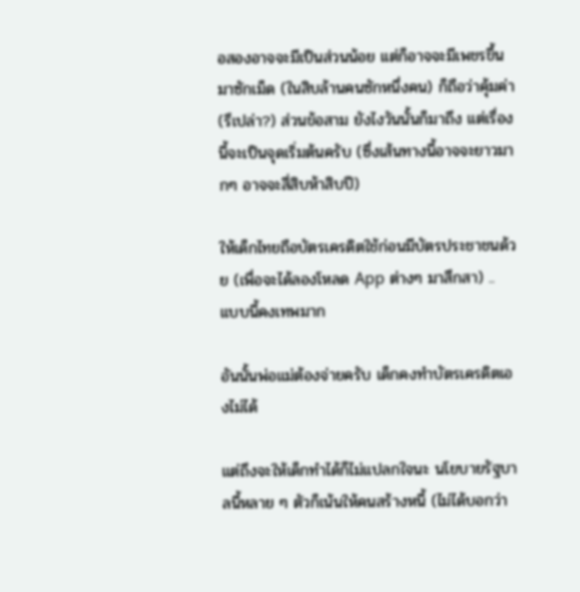อสองอาจจะมีเป็นส่วนน้อย แต่ก็อาจจะมีเพชรขึ้นมาซักเม็ด (ในสิบล้านคนซักหนึ่งคน) ก็ถือว่าคุ้มค่า(รึเปล่า?) ส่วนข้อสาม ยังไงวันนั้นก็มาถึง แต่เรื่องนี้จะเป็นจุดเริ่มต้นครับ (ซึ่งเส้นทางนี้อาจจะยาวมากๆ อาจจะสี่สิบห้าสิบปี)

ให้เด็กไทยถือบัตรเครดิตใช้ก่อนมีบัตรประชาชนด้วย (เพื่อจะได้ลองโหลด App ต่างๆ มาสึกสา) .. แบบนี้คงเทพมาก

อันนั้นพ่อแม่ต้องจ่ายครับ เด็กคงทำบัตรเครดิตเองไม่ได้

แต่ถึงจะให้เด็กทำได้ก็ไม่แปลกใจนะ นโยบายรัฐบาลนี้หลาย ๆ ตัวก็เน้นให้คนสร้างหนี้ (ไม่ได้บอกว่า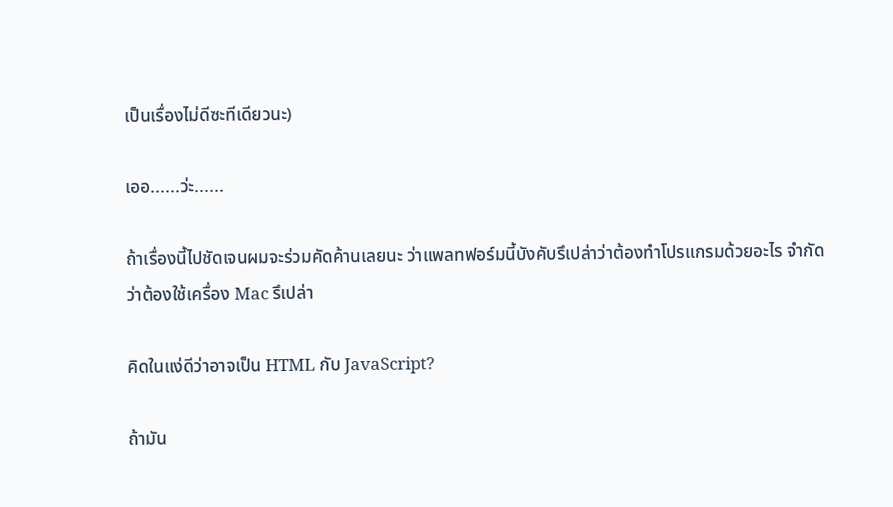เป็นเรื่องไม่ดีซะทีเดียวนะ)

เออ......ว่ะ......

ถ้าเรื่องนี้ไปชัดเจนผมจะร่วมคัดค้านเลยนะ ว่าแพลทฟอร์มนี้บังคับรึเปล่าว่าต้องทำโปรแกรมด้วยอะไร จำกัดว่าต้องใช้เครื่อง Mac รึเปล่า

คิดในแง่ดีว่าอาจเป็น HTML กับ JavaScript?

ถ้ามัน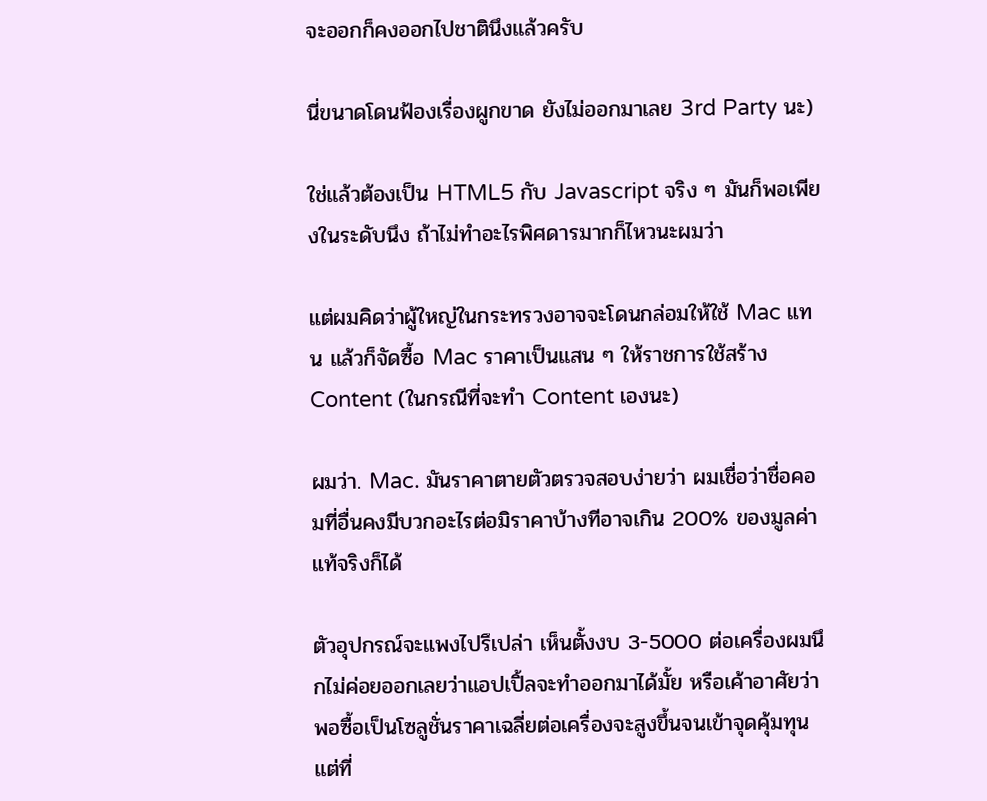จะออกก็คงออกไปชาตินึงแล้วครับ

นี่ขนาดโดนฟ้องเรื่องผูกขาด ยังไม่ออกมาเลย 3rd Party นะ)

ใช่แล้วต้องเป็น HTML5 กับ Javascript จริง ๆ มันก็พอเพียงในระดับนึง ถ้าไม่ทำอะไรพิศดารมากก็ไหวนะผมว่า

แต่ผมคิดว่าผู้ใหญ่ในกระทรวงอาจจะโดนกล่อมให้ใช้ Mac แทน แล้วก็จัดซื้อ Mac ราคาเป็นแสน ๆ ให้ราชการใช้สร้าง Content (ในกรณีที่จะทำ Content เองนะ)

ผมว่า. Mac. มันราคาตายตัวตรวจสอบง่ายว่า ผมเชื่อว่าชื่อคอมที่อื่นคงมีบวกอะไรต่อมิราคาบ้างทีอาจเกิน 200% ของมูลค่าแท้จริงก็ได้

ตัวอุปกรณ์จะแพงไปรึเปล่า เห็นตั้งงบ 3-5000 ต่อเครื่องผมนึกไม่ค่อยออกเลยว่าแอปเปิ้ลจะทำออกมาได้มั้ย หรือเค้าอาศัยว่าพอซื้อเป็นโซลูชั่นราคาเฉลี่ยต่อเครื่องจะสูงขึ้นจนเข้าจุดคุ้มทุน แต่ที่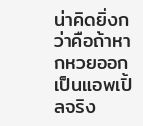น่าคิดยิ่งกว่าคือถ้าหากหวยออกเป็นแอพเปิ้ลจริง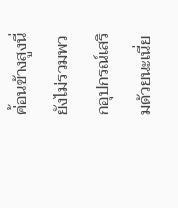ค่้อนข้างสูงนี่ยังไม่รวมพวกอุปกรณ์เสริมด้วยนะเนี่ย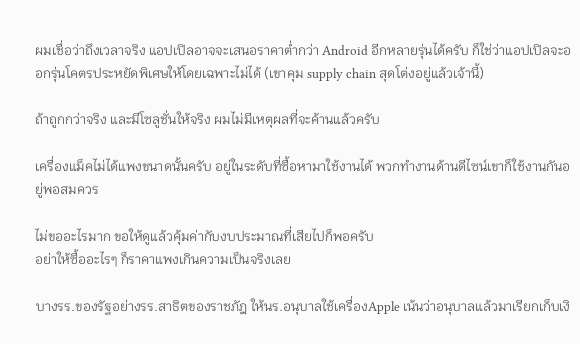ผมเชื่อว่าถึงเวลาจริง แอปเปิลอาจจะเสนอราคาต่ำกว่า Android อีกหลายรุ่นได้ครับ ก็ใช่ว่าแอปเปิลจะออกรุ่นโคตรประหยัดพิเศษให้โดยเฉพาะไม่ได้ (เขาคุม supply chain สุดโต่งอยู่แล้วเจ้านี้)

ถ้าถูกกว่าจริง และมีโซลูชั่นให้จริง ผมไม่มีเหตุผลที่จะค้านแล้วครับ

เครื่องแม็คไม่ได้แพงขนาดนั้นครับ อยู่ในระดับที่ซื้อหามาใช้งานได้ พวกทำงานด้านดีไซน์เขาก็ใช้งานกันอยู่พอสมควร

ไม่ขออะไรมาก ขอให้ดูแล้วคุ้มค่ากับงบประมาณที่เสียไปก็พอครับ
อย่าให้ซื้ออะไรๆ ก็ราคาแพงเกินความเป็นจริงเลย

บางรร.ของรัฐอย่างรร.สาธิตของราชภัฎ ให้นร.อนุบาลใช้เครื่องApple เน้นว่าอนุบาลแล้วมาเรียกเก็บเงิ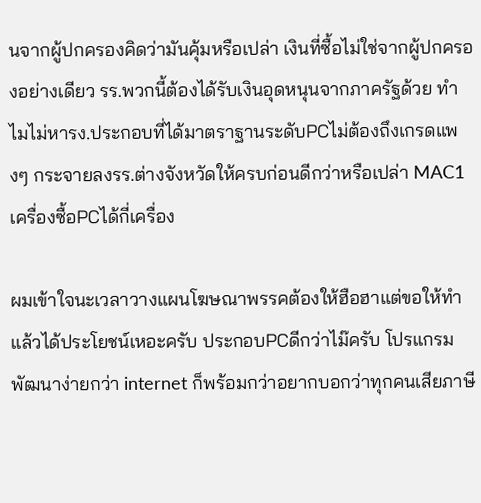นจากผู้ปกครองคิดว่ามันคุ้มหรือเปล่า เงินที่ซื้อไม่ใช่จากผู้ปกครองอย่างเดียว รร.พวกนี้ต้องได้รับเงินอุดหนุนจากภาครัฐด้วย ทำไมไม่หารง.ประกอบที่ได้มาตราฐานระดับPCไม่ต้องถึงเกรดแพงๆ กระจายลงรร.ต่างจังหวัดให้ครบก่อนดีกว่าหรือเปล่า MAC1เครื่องซื้อPCได้กี่เครื่อง

ผมเข้าใจนะเวลาวางแผนโฆษณาพรรคต้องให้ฮือฮาแต่ขอให้ทำแล้วได้ประโยชน์เหอะครับ ประกอบPCดีกว่าไม๊ครับ โปรแกรมพัฒนาง่ายกว่า internet ก็พร้อมกว่าอยากบอกว่าทุกคนเสียภาษี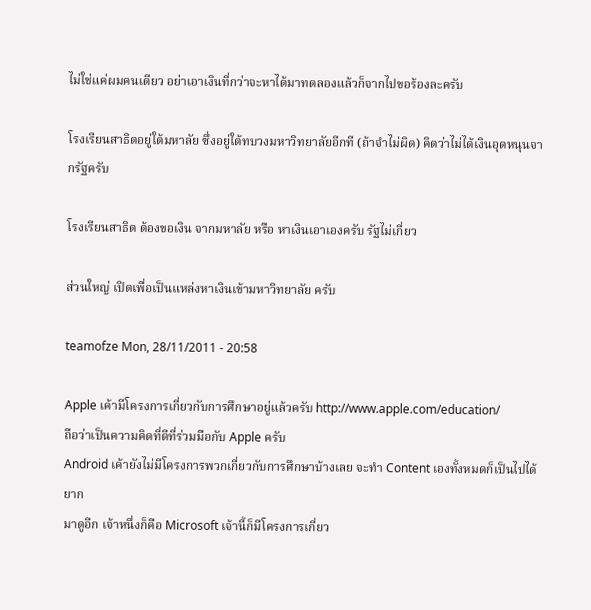ไม่ใช่แค่ผมคนเดียว อย่าเอาเงินที่กว่าจะหาได้มาทดลองแล้วก็จากไปขอร้องละครับ

โรงเรียนสาธิตอยู่ใต้มหาลัย ซึ่งอยู่ใต้ทบวงมหาวิทยาลัยอีกที (ถ้าจำไม่ผิด) คิดว่าไม่ได้เงินอุดหนุนจากรัฐครับ

โรงเรียนสาธิต ต้องขอเงิน จากมหาลัย หรือ หาเงินเอาเองครับ รัฐไม่เกี่ยว

ส่วนใหญ่ เปิดเพื่อเป็นแหล่งหาเงินเข้ามหาวิทยาลัย ครับ

teamofze Mon, 28/11/2011 - 20:58

Apple เค้ามีโครงการเกี่ยวกับการศึกษาอยู่แล้วครับ http://www.apple.com/education/
ถือว่าเป็นความคิดที่ดีที่ร่วมมือกับ Apple ครับ
Android เค้ายังไม่มีโครงการพวกเกี่ยวกับการศึกษาบ้างเลย จะทำ Content เองทั้งหมดก็เป็นไปได้ยาก
มาดูอีก เจ้าหนึ่งก็คือ Microsoft เจ้านี้ก็มีโครงการเกี่ยว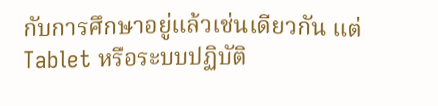กับการศึกษาอยู่แล้วเช่นเดียวกัน แต่ Tablet หรือระบบปฏิบัติ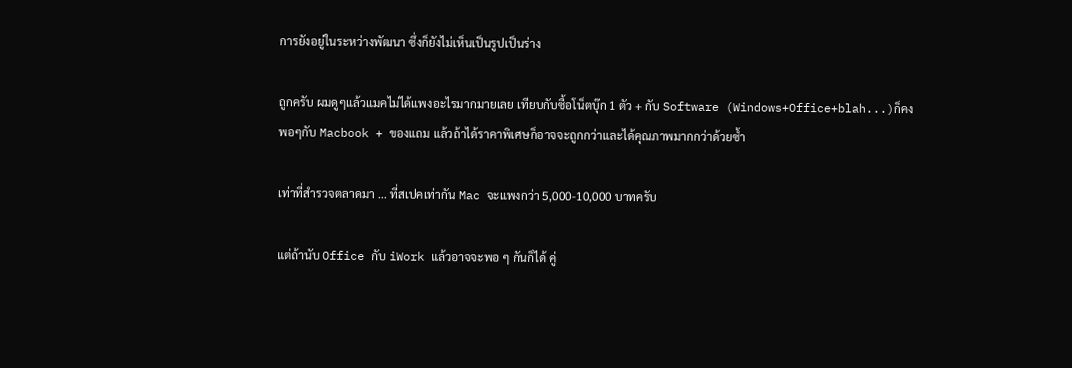การยังอยู่ในระหว่างพัฒนา ซึ่งก็ยังไม่เห็นเป็นรูปเป็นร่าง

ถูกครับ ผมดูๆแล้วแมคไม่ได้แพงอะไรมากมายเลย เทียบกับซื้อโน็ตบุ๊ก 1 ตัว + กับ Software (Windows+Office+blah...)ก็คงพอๆกับ Macbook + ของแถม แล้วถ้าได้ราคาพิเศษก็อาจจะถูกกว่าและได้คุณภาพมากกว่าด้วยซ้ำ

เท่าที่สำรวจตลาดมา ... ที่สเปคเท่ากัน Mac จะแพงกว่า 5,000-10,000 บาทครับ

แต่ถ้านับ Office กับ iWork แล้วอาจจะพอ ๆ กันก็ได้ คู่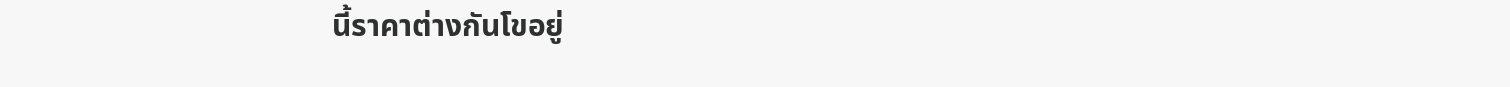นี้ราคาต่างกันโขอยู่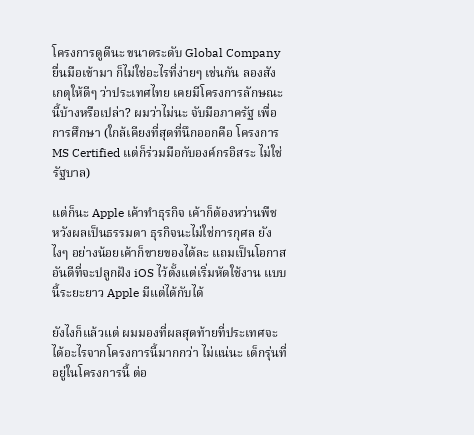โครงการดูดีนะ ขนาดระดับ Global Company ยื่นมือเข้ามา ก็ไม่ใช่อะไรที่ง่ายๆ เช่นกัน ลองสังเกตุให้ดีๆ ว่าประเทศไทย เคยมีโครงการลักษณะนี้บ้างหรือเปล่า? ผมว่าไม่นะ จับมือภาครัฐ เพื่อการศึกษา (ใกล้เคียงที่สุดที่นึกออกคือ โครงการ MS Certified แต่ก็ร่วมมือกับองค์กรอิสระ ไม่ใช่รัฐบาล)

แต่ก็นะ Apple เค้าทำธุรกิจ เค้าก็ต้องหว่านพืช หวังผลเป็นธรรมดา ธุรกิจนะไม่ใช่การกุศล ยังไงๆ อย่างน้อยเค้าก็ขายของได้ละ แถมเป็นโอกาสอันดีที่จะปลูกฝัง iOS ไว้ตั้งแต่เริ่มหัดใช้งาน แบบนี้ระยะยาว Apple มีแต่ได้กับได้

ยังไงก็แล้วแต่ ผมมองที่ผลสุดท้ายที่ประเทศจะได้อะไรจากโครงการนี้มากกว่า ไม่แน่นะ เด็กรุ่นที่อยู่ในโครงการนี้ ต่อ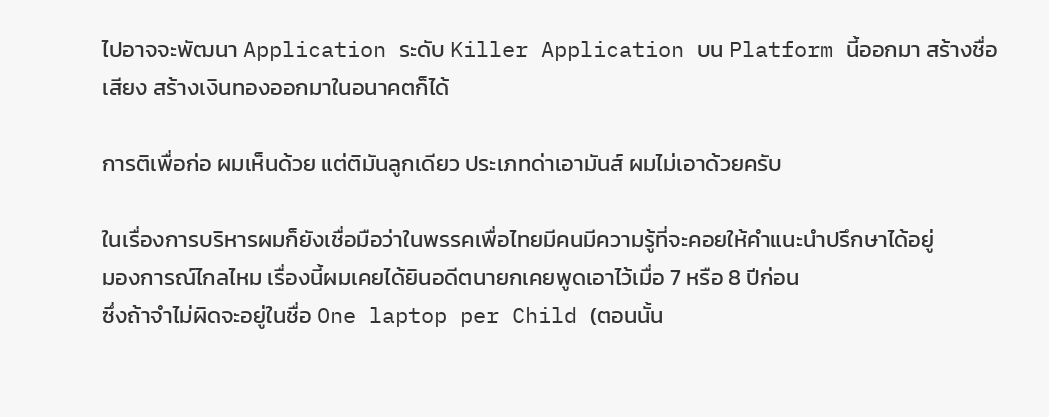ไปอาจจะพัฒนา Application ระดับ Killer Application บน Platform นี้ออกมา สร้างชื่อเสียง สร้างเงินทองออกมาในอนาคตก็ได้

การติเพื่อก่อ ผมเห็นด้วย แต่ติมันลูกเดียว ประเภทด่าเอามันส์ ผมไม่เอาด้วยครับ

ในเรื่องการบริหารผมก็ยังเชื่อมือว่าในพรรคเพื่อไทยมีคนมีความรู้ที่จะคอยให้คำแนะนำปรึกษาได้อยู่
มองการณ์ไกลไหม เรื่องนี้ผมเคยได้ยินอดีตนายกเคยพูดเอาไว้เมื่อ 7 หรือ 8 ปีก่อน
ซึ่งถ้าจำไม่ผิดจะอยู่ในชื่อ One laptop per Child (ตอนนั้น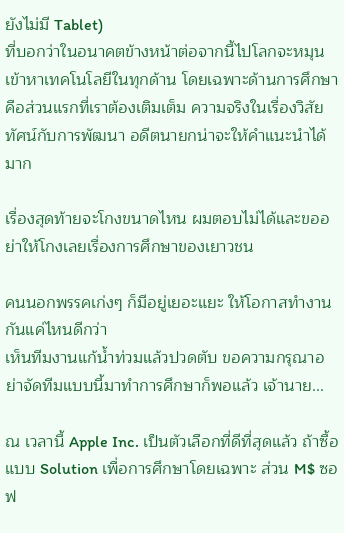ยังไม่มี Tablet)
ที่บอกว่าในอนาคตข้างหน้าต่อจากนี้ไปโลกจะหมุนเข้าหาเทคโนโลยีในทุกด้าน โดยเฉพาะด้านการศึกษาคือส่วนแรกที่เราต้องเติมเต็ม ความจริงในเรื่องวิสัยทัศน์กับการพัฒนา อดีตนายกน่าจะให้คำแนะนำได้มาก

เรื่องสุดท้ายจะโกงขนาดไหน ผมตอบไม่ได้และขออย่าให้โกงเลยเรื่องการศึกษาของเยาวชน

คนนอกพรรคเก่งๆ ก็มีอยู่เยอะแยะ ให้โอกาสทำงานกันแค่ไหนดีกว่า
เห็นทีมงานแก้น้ำท่วมแล้วปวดตับ ขอความกรุณาอย่าจัดทีมแบบนี้มาทำการศึกษาก็พอแล้ว เจ้านาย...

ณ เวลานี้ Apple Inc. เป็นตัวเลือกที่ดีที่สุดแล้ว ถ้าซื้อแบบ Solution เพื่อการศึกษาโดยเฉพาะ ส่วน M$ ซอฟ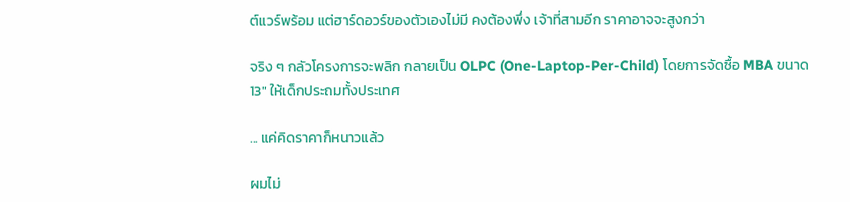ต์แวร์พร้อม แต่ฮาร์ดอวร์ของตัวเองไม่มี คงต้องพึ่ง เจ้าที่สามอีก ราคาอาจจะสูงกว่า

จริง ๆ กลัวโครงการจะพลิก กลายเป็น OLPC (One-Laptop-Per-Child) โดยการจัดซื้อ MBA ขนาด 13" ให้เด็กประถมทั้งประเทศ

... แค่คิดราคาก็หนาวแล้ว

ผมไม่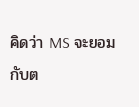คิดว่า MS จะยอมกับต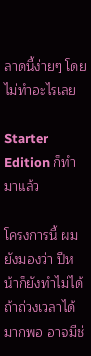ลาดนี้ง่ายๆ โดยไม่ทำอะไรเลย

Starter Edition ก็ทำมาแล้ว

โครงการนี้ ผมยังมองว่า ปีหน้าก็ยังทำไม่ได้ ถ้าถ่วงเวลาได้มากพอ อาจมีช่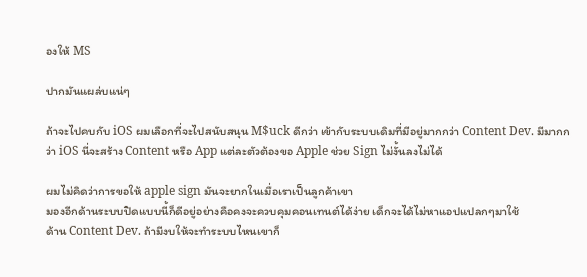องให้ MS

ปากมันแผล่บแน่ๆ

ถ้าจะไปคบกับ iOS ผมเลือกที่จะไปสนับสนุน M$uck ดีกว่า เข้ากับระบบเดิมที่มีอยู่มากกว่า Content Dev. มีมากกว่า iOS นี่จะสร้าง Content หรือ App แต่ละตัวต้องขอ Apple ช่วย Sign ไม่งั้นลงไม่ได้

ผมไม่คิดว่าการขอให้ apple sign มันจะยากในเมื่อเราเป็นลูกค้าเขา
มองอีกด้านระบบปิดแบบนี้ก็ดีอยู่อย่างคือคงจะควบคุมคอนเทนต์ได้ง่าย เด็กจะได้ไม่หาแอปแปลกๆมาใช้
ด้าน Content Dev. ถ้ามีงบให้จะทำระบบไหนเขาก็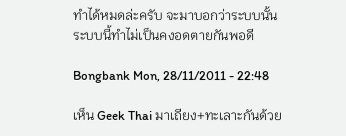ทำได้หมดล่ะครับ จะมาบอกว่าระบบนั้นระบบนี้ทำไม่เป็นคงอดตายกันพอดี

Bongbank Mon, 28/11/2011 - 22:48

เห็น Geek Thai มาเถียง+ทะเลาะกันด้วย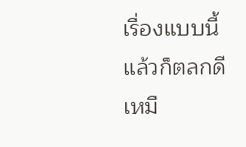เรื่องแบบนี้แล้วก็ตลกดีเหมื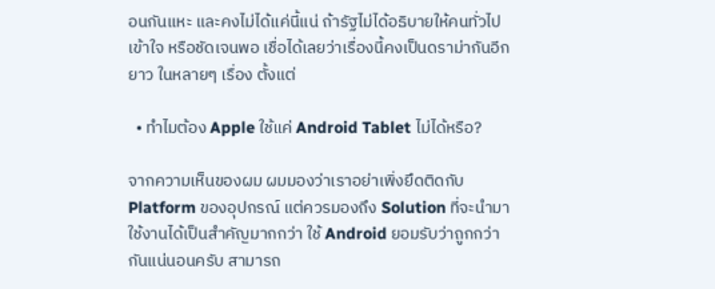อนกันแหะ และคงไม่ได้แค่นี้แน่ ถ้ารัฐไม่ได้อธิบายให้คนทั่วไปเข้าใจ หรือชัดเจนพอ เชื่อได้เลยว่าเรื่องนี้คงเป็นดราม่ากันอีกยาว ในหลายๆ เรื่อง ตั้งแต่

  • ทำไมต้อง Apple ใช้แค่ Android Tablet ไม่ได้หรือ?

จากความเห็นของผม ผมมองว่าเราอย่าเพิ่งยึดติดกับ Platform ของอุปกรณ์ แต่ควรมองถึง Solution ที่จะนำมาใช้งานได้เป็นสำคัญมากกว่า ใช้ Android ยอมรับว่าถูกกว่ากันแน่นอนครับ สามารถ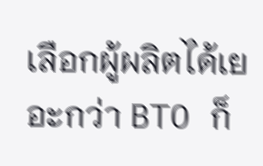เลือกผู้ผลิตได้เยอะกว่า BTO ก็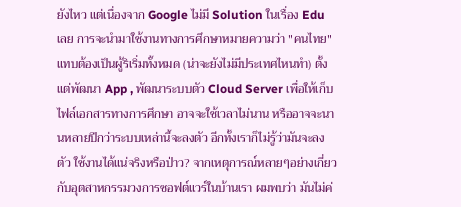ยังไหว แต่เนื่องจาก Google ไม่มี Solution ในเรื่อง Edu เลย การจะนำมาใช้งานทางการศึกษาหมายความว่า "คนไทย" แทบต้องเป็นผู้ริเริ่มทั้งหมด (น่าจะยังไม่มีประเทศไหนทำ) ตั้งแต่พัฒนา App , พัฒนาระบบตัว Cloud Server เพื่อให้เก็บไฟล์เอกสารทางการศึกษา อาจจะใช้เวลาไม่นาน หรืออาจจะนานหลายปีกว่าระบบเหล่านี้จะลงตัว อีกทั้งเราก็ไม่รู้ว่ามันจะลงตัว ใช้งานได้แน่จริงหรือป่าว? จากเหตุการณ์หลายๆอย่างเกี่ยวกับอุตสาหกรรมวงการซอฟต์แวร์ในบ้านเรา ผมพบว่า มันไม่ค่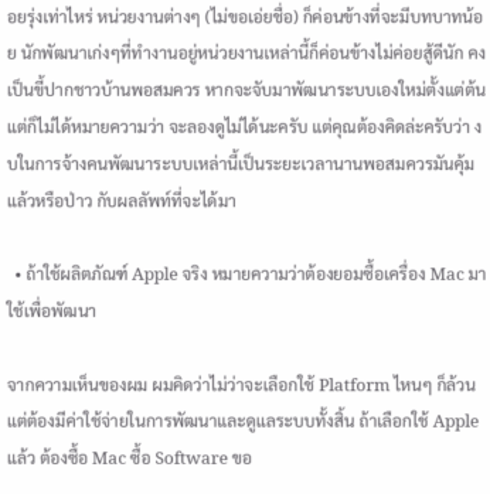อยรุ่งเท่าไหร่ หน่วยงานต่างๆ (ไม่ขอเอ่ยชื่อ) ก็ค่อนข้างที่จะมีบทบาทน้อย นักพัฒนาเก่งๆที่ทำงานอยู่หน่วยงานเหล่านี้ก็ค่อนข้างไม่ค่อยสู้ดีนัก คงเป็นขี้ปากชาวบ้านพอสมควร หากจะจับมาพัฒนาระบบเองใหม่ตั้งแต่ต้น แต่ก็ไม่ได้หมายความว่า จะลองดูไม่ได้นะครับ แต่คุณต้องคิดล่ะครับว่า งบในการจ้างคนพัฒนาระบบเหล่านี้เป็นระยะเวลานานพอสมควรมันคุ้มแล้วหรือป่าว กับผลลัพท์ที่จะได้มา

  • ถ้าใช้ผลิตภัณฑ์ Apple จริง หมายความว่าต้องยอมซื้อเครื่อง Mac มาใช้เพื่อพัฒนา

จากความเห็นของผม ผมคิดว่าไม่ว่าจะเลือกใช้ Platform ไหนๆ ก็ล้วนแต่ต้องมีค่าใช้จ่ายในการพัฒนาและดูแลระบบทั้งสิ้น ถ้าเลือกใช้ Apple แล้ว ต้องซื้อ Mac ซื้อ Software ขอ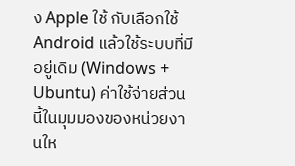ง Apple ใช้ กับเลือกใช้ Android แล้วใช้ระบบที่มีอยู่เดิม (Windows + Ubuntu) ค่าใช้จ่ายส่วนนี้ในมุมมองของหน่วยงานให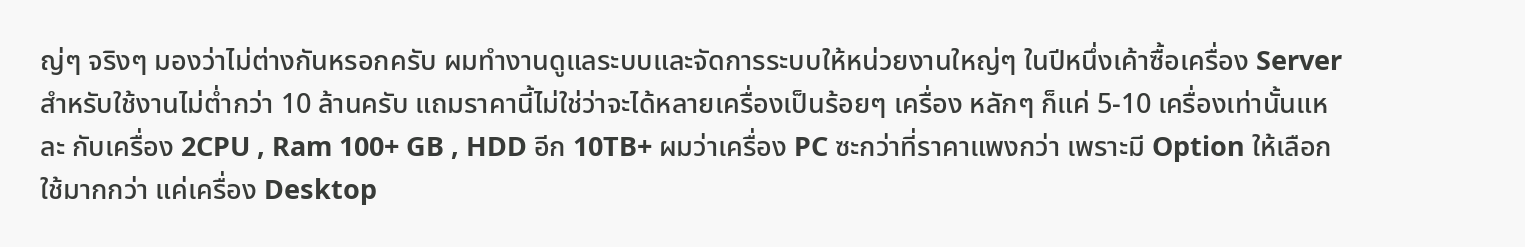ญ่ๆ จริงๆ มองว่าไม่ต่างกันหรอกครับ ผมทำงานดูแลระบบและจัดการระบบให้หน่วยงานใหญ่ๆ ในปีหนึ่งเค้าซื้อเครื่อง Server สำหรับใช้งานไม่ต่ำกว่า 10 ล้านครับ แถมราคานี้ไม่ใช่ว่าจะได้หลายเครื่องเป็นร้อยๆ เครื่อง หลักๆ ก็แค่ 5-10 เครื่องเท่านั้นแหละ กับเครื่อง 2CPU , Ram 100+ GB , HDD อีก 10TB+ ผมว่าเครื่อง PC ซะกว่าที่ราคาแพงกว่า เพราะมี Option ให้เลือกใช้มากกว่า แค่เครื่อง Desktop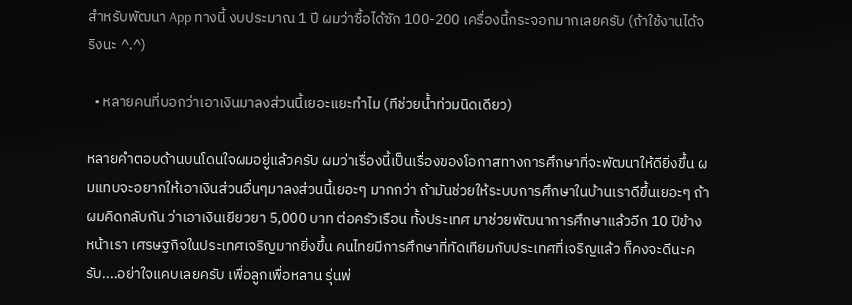สำหรับพัฒนา App ทางนี้ งบประมาณ 1 ปี ผมว่าซื้อได้ซัก 100-200 เครื่องนี้กระจอกมากเลยครับ (ถ้าใช้งานได้จริงนะ ^.^)

  • หลายคนที่บอกว่าเอาเงินมาลงส่วนนี้เยอะแยะทำไม (ทีช่วยน้ำท่วมนิดเดียว)

หลายคำตอบด้านบนโดนใจผมอยู่แล้วครับ ผมว่าเรื่องนี้เป็นเรื่องของโอกาสทางการศึกษาที่จะพัฒนาให้ดียิ่งขึ้น ผมแทบจะอยากให้เอาเงินส่วนอื่นๆมาลงส่วนนี้เยอะๆ มากกว่า ถ้ามันช่วยให้ระบบการศึกษาในบ้านเราดีขึ้นเยอะๆ ถ้าผมคิดกลับกัน ว่าเอาเงินเยียวยา 5,000 บาท ต่อครัวเรือน ทั้งประเทศ มาช่วยพัฒนาการศึกษาแล้วอีก 10 ปีข้างหน้าเรา เศรษฐกิจในประเทศเจริญมากยิ่งขึ้น คนไทยมีการศึกษาที่ทัดเทียมกับประเทศที่เจริญแล้ว ก็คงจะดีนะครับ....อย่าใจแคบเลยครับ เพื่อลูกเพื่อหลาน รุ่นพ่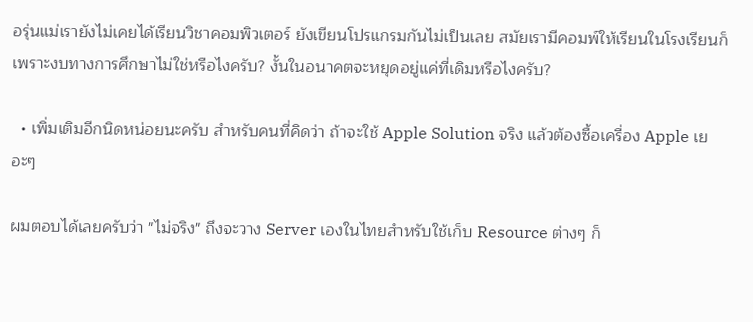อรุ่นแม่เรายังไม่เคยได้เรียนวิชาคอมพิวเตอร์ ยังเขียนโปรแกรมกันไม่เป็นเลย สมัยเรามีคอมพ์ให้เรียนในโรงเรียนก็เพราะงบทางการศึกษาไม่ใช่หรือไงครับ? งั้นในอนาคตจะหยุดอยู่แค่ที่เดิมหรือไงครับ?

  • เพิ่มเติมอีกนิดหน่อยนะครับ สำหรับคนที่คิดว่า ถ้าจะใช้ Apple Solution จริง แล้วต้องซื้อเครื่อง Apple เยอะๆ

ผมตอบได้เลยครับว่า "ไม่จริง" ถึงจะวาง Server เองในไทยสำหรับใช้เก็บ Resource ต่างๆ ก็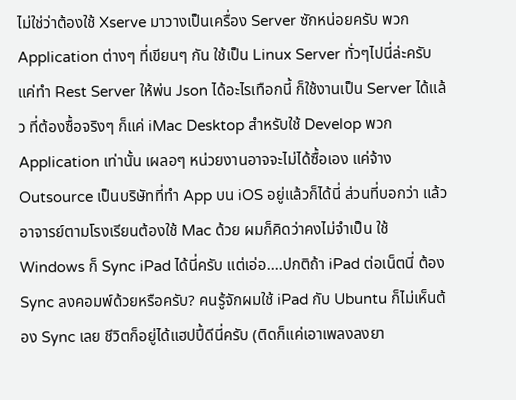ไม่ใช่ว่าต้องใช้ Xserve มาวางเป็นเครื่อง Server ซักหน่อยครับ พวก Application ต่างๆ ที่เขียนๆ กัน ใช้เป็น Linux Server ทั่วๆไปนี่ล่ะครับ แค่ทำ Rest Server ให้พ่น Json ได้อะไรเทือกนี้ ก็ใช้งานเป็น Server ได้แล้ว ที่ต้องซื้อจริงๆ ก็แค่ iMac Desktop สำหรับใช้ Develop พวก Application เท่านั้น เผลอๆ หน่วยงานอาจจะไม่ได้ซื้อเอง แค่จ้าง Outsource เป็นบริษัทที่ทำ App บน iOS อยู่แล้วก็ได้นี่ ส่วนที่บอกว่า แล้วอาจารย์ตามโรงเรียนต้องใช้ Mac ด้วย ผมก็คิดว่าคงไม่จำเป็น ใช้ Windows ก็ Sync iPad ได้นี่ครับ แต่เอ่อ....ปกติถ้า iPad ต่อเน็ตนี่ ต้อง Sync ลงคอมพ์ด้วยหรือครับ? คนรู้จักผมใช้ iPad กับ Ubuntu ก็ไม่เห็นต้อง Sync เลย ชีวิตก็อยู่ได้แฮปปี้ดีนี่ครับ (ติดก็แค่เอาเพลงลงยา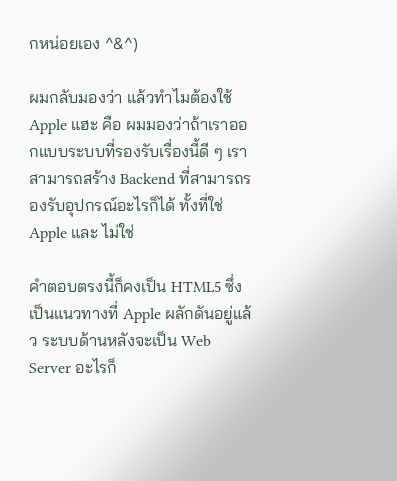กหน่อยเอง ^&^)

ผมกลับมองว่า แล้วทำไมต้องใช้ Apple แฮะ คือ ผมมองว่าถ้าเราออกแบบระบบที่รองรับเรื่องนี้ดี ๆ เราสามารถสร้าง Backend ที่สามารถรองรับอุปกรณ์อะไรก็ได้ ทั้งที่ใช่ Apple และ ไม่ใช่

คำตอบตรงนี้ก็คงเป็น HTML5 ซึ่งเป็นแนวทางที่ Apple ผลักดันอยู่แล้ว ระบบด้านหลังจะเป็น Web Server อะไรก็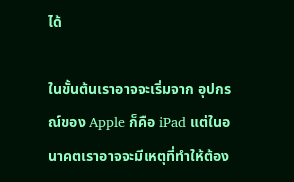ได้

ในขั้นต้นเราอาจจะเริ่มจาก อุปกรณ์ของ Apple ก็คือ iPad แต่ในอนาคตเราอาจจะมีเหตุที่ทำให้ต้อง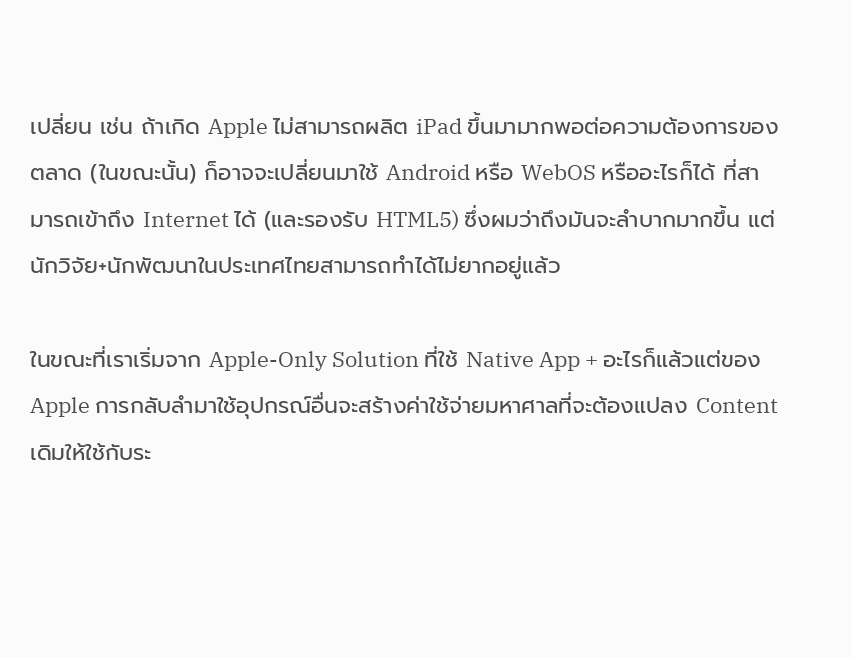เปลี่ยน เช่น ถ้าเกิด Apple ไม่สามารถผลิต iPad ขึ้นมามากพอต่อความต้องการของตลาด (ในขณะนั้น) ก็อาจจะเปลี่ยนมาใช้ Android หรือ WebOS หรืออะไรก็ได้ ที่สามารถเข้าถึง Internet ได้ (และรองรับ HTML5) ซึ่งผมว่าถึงมันจะลำบากมากขึ้น แต่นักวิจัย+นักพัฒนาในประเทศไทยสามารถทำได้ไม่ยากอยู่แล้ว

ในขณะที่เราเริ่มจาก Apple-Only Solution ที่ใช้ Native App + อะไรก็แล้วแต่ของ Apple การกลับลำมาใช้อุปกรณ์อื่นจะสร้างค่าใช้จ่ายมหาศาลที่จะต้องแปลง Content เดิมให้ใช้กับระ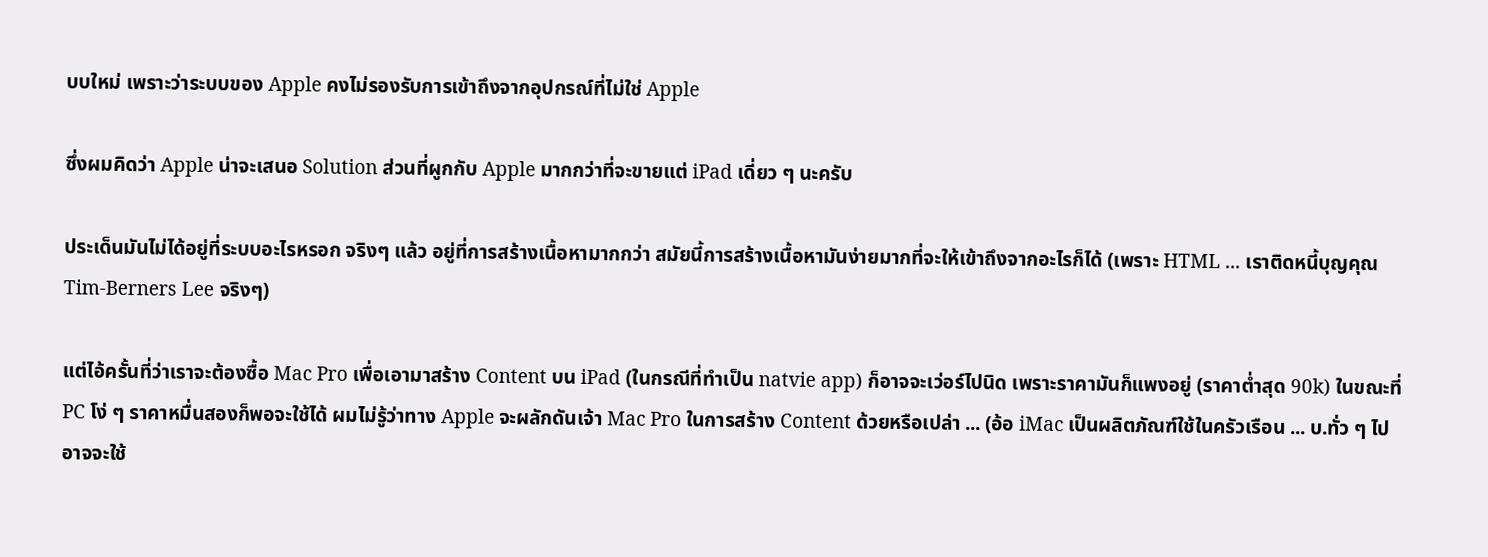บบใหม่ เพราะว่าระบบของ Apple คงไม่รองรับการเข้าถึงจากอุปกรณ์ที่ไม่ใช่ Apple

ซึ่งผมคิดว่า Apple น่าจะเสนอ Solution ส่วนที่ผูกกับ Apple มากกว่าที่จะขายแต่ iPad เดี่ยว ๆ นะครับ

ประเด็นมันไม่ได้อยู่ที่ระบบอะไรหรอก จริงๆ แล้ว อยู่ที่การสร้างเนื้อหามากกว่า สมัยนี้การสร้างเนื้อหามันง่ายมากที่จะให้เข้าถึงจากอะไรก็ได้ (เพราะ HTML ... เราติดหนี้บุญคุณ Tim-Berners Lee จริงๆ)

แต่ไอ้ครั้นที่ว่าเราจะต้องซื้อ Mac Pro เพื่อเอามาสร้าง Content บน iPad (ในกรณีที่ทำเป็น natvie app) ก็อาจจะเว่อร์ไปนิด เพราะราคามันก็แพงอยู่ (ราคาต่ำสุด 90k) ในขณะที่ PC โง่ ๆ ราคาหมื่นสองก็พอจะใช้ได้ ผมไม่รู้ว่าทาง Apple จะผลักดันเจ้า Mac Pro ในการสร้าง Content ด้วยหรือเปล่า ... (อ้อ iMac เป็นผลิตภัณฑ์ใช้ในครัวเรือน ... บ.ทั่ว ๆ ไปอาจจะใช้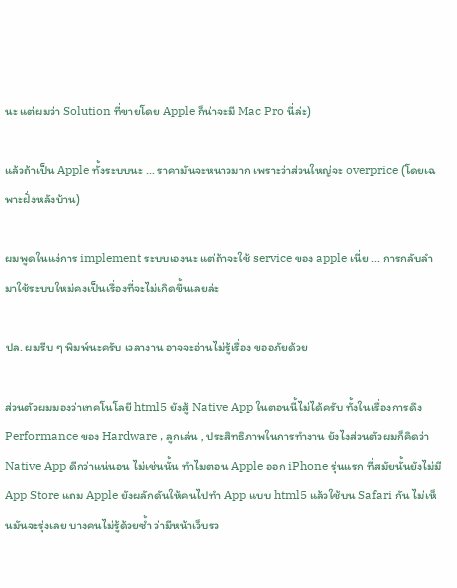นะ แต่ผมว่า Solution ที่ขายโดย Apple ก็น่าจะมี Mac Pro นี่ล่ะ)

แล้วถ้าเป็น Apple ทั้งระบบนะ ... ราคามันจะหนาวมาก เพราะว่าส่วนใหญ่จะ overprice (โดยเฉพาะฝั่งหลังบ้าน)

ผมพูดในแง่การ implement ระบบเองนะ แต่ถ้าจะใช้ service ของ apple เนี่ย ... การกลับลำมาใช้ระบบใหม่คงเป็นเรื่องที่จะไม่เกิดขึ้นเลยล่ะ

ปล. ผมรีบ ๆ พิมพ์นะครับ เวลางาน อาจจะอ่านไม่รู้เรื่อง ขออภัยด้วย

ส่วนตัวผมมองว่าเทคโนโลยี html5 ยังสู้ Native App ในตอนนี้ไม่ได้ครับ ทั้งในเรื่องการดึง Performance ของ Hardware , ลูกเล่น , ประสิทธิภาพในการทำงาน ยังไงส่วนตัวผมก็คิดว่า Native App ดีกว่าแน่นอน ไม่เช่นนั้น ทำไมตอน Apple ออก iPhone รุ่นแรก ที่สมัยนั้นยังไม่มี App Store แถม Apple ยังผลักดันให้คนไปทำ App แบบ html5 แล้วใช้บน Safari กัน ไม่เห็นมันจะรุ่งเลย บางคนไม่รู้ด้วยซ้ำ ว่ามีหน้าเว็บรว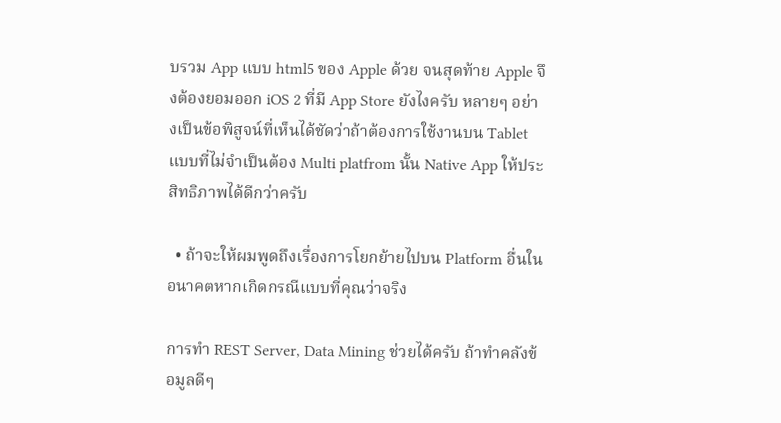บรวม App แบบ html5 ของ Apple ด้วย จนสุดท้าย Apple จึงต้องยอมออก iOS 2 ที่มี App Store ยังไงครับ หลายๆ อย่างเป็นข้อพิสูจน์ที่เห็นได้ชัดว่าถ้าต้องการใช้งานบน Tablet แบบที่ไม่จำเป็นต้อง Multi platfrom นั้น Native App ให้ประสิทธิภาพได้ดีกว่าครับ

  • ถ้าจะให้ผมพูดถึงเรื่องการโยกย้ายไปบน Platform อื่นในอนาคตหากเกิดกรณีแบบที่คุณว่าจริง

การทำ REST Server, Data Mining ช่วยได้ครับ ถ้าทำคลังข้อมูลดีๆ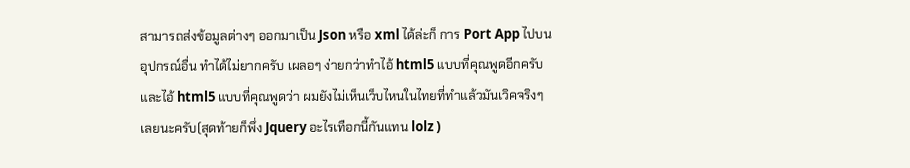สามารถส่งข้อมูลต่างๆ ออกมาเป็น Json หรือ xml ได้ล่ะก็ การ Port App ไปบนอุปกรณ์อื่น ทำได้ไม่ยากครับ เผลอๆ ง่ายกว่าทำไอ้ html5 แบบที่คุณพูดอีกครับ และไอ้ html5 แบบที่คุณพูดว่า ผมยังไม่เห็นเว็บไหนในไทยที่ทำแล้วมันเวิคจริงๆเลยนะครับ(สุดท้ายก็พึ่ง Jquery อะไรเทือกนี้กันแทน lolz )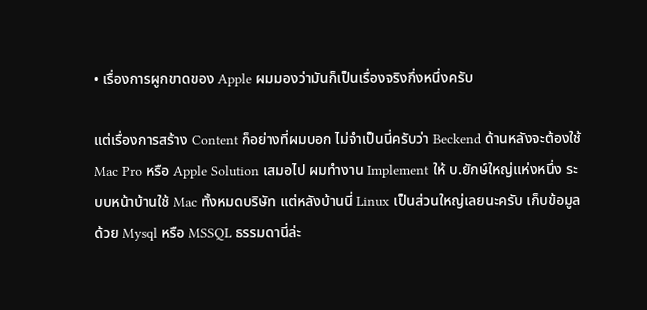• เรื่องการผูกขาดของ Apple ผมมองว่ามันก็เป็นเรื่องจริงกึ่งหนึ่งครับ

แต่เรื่องการสร้าง Content ก็อย่างที่ผมบอก ไม่จำเป็นนี่ครับว่า Beckend ด้านหลังจะต้องใช้ Mac Pro หรือ Apple Solution เสมอไป ผมทำงาน Implement ให้ บ.ยักษ์ใหญ่แห่งหนึ่ง ระบบหน้าบ้านใช้ Mac ทั้งหมดบริษัท แต่หลังบ้านนี่ Linux เป็นส่วนใหญ่เลยนะครับ เก็บข้อมูลด้วย Mysql หรือ MSSQL ธรรมดานี่ล่ะ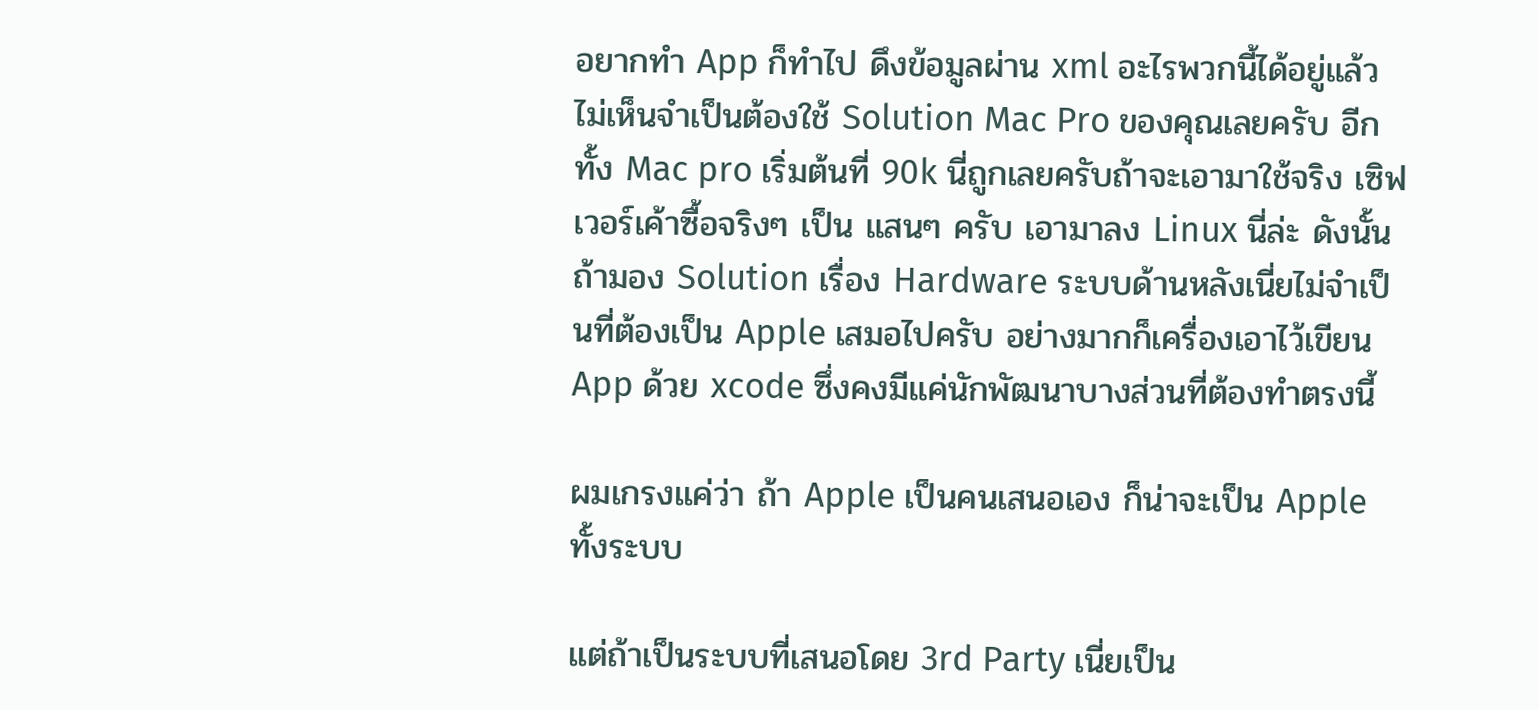อยากทำ App ก็ทำไป ดึงข้อมูลผ่าน xml อะไรพวกนี้ได้อยู่แล้ว ไม่เห็นจำเป็นต้องใช้ Solution Mac Pro ของคุณเลยครับ อีกทั้ง Mac pro เริ่มต้นที่ 90k นี่ถูกเลยครับถ้าจะเอามาใช้จริง เซิฟเวอร์เค้าซื้อจริงๆ เป็น แสนๆ ครับ เอามาลง Linux นี่ล่ะ ดังนั้น ถ้ามอง Solution เรื่อง Hardware ระบบด้านหลังเนี่ยไม่จำเป็นที่ต้องเป็น Apple เสมอไปครับ อย่างมากก็เครื่องเอาไว้เขียน App ด้วย xcode ซึ่งคงมีแค่นักพัฒนาบางส่วนที่ต้องทำตรงนี้

ผมเกรงแค่ว่า ถ้า Apple เป็นคนเสนอเอง ก็น่าจะเป็น Apple ทั้งระบบ

แต่ถ้าเป็นระบบที่เสนอโดย 3rd Party เนี่ยเป็น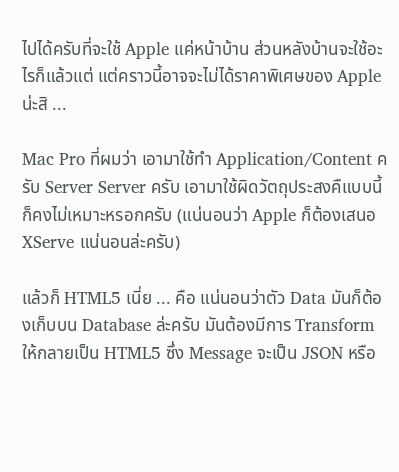ไปได้ครับที่จะใช้ Apple แค่หน้าบ้าน ส่วนหลังบ้านจะใช้อะไรก็แล้วแต่ แต่คราวนี้อาจจะไม่ได้ราคาพิเศษของ Apple น่ะสิ ...

Mac Pro ที่ผมว่า เอามาใช้ทำ Application/Content ครับ Server Server ครับ เอามาใช้ผิดวัตถุประสงคืแบบนี้ก็คงไม่เหมาะหรอกครับ (แน่นอนว่า Apple ก็ต้องเสนอ XServe แน่นอนล่ะครับ)

แล้วก็ HTML5 เนี่ย ... คือ แน่นอนว่าตัว Data มันก็ต้องเก็บบน Database ล่ะครับ มันต้องมีการ Transform ให้กลายเป็น HTML5 ซึ่ง Message จะเป็น JSON หรือ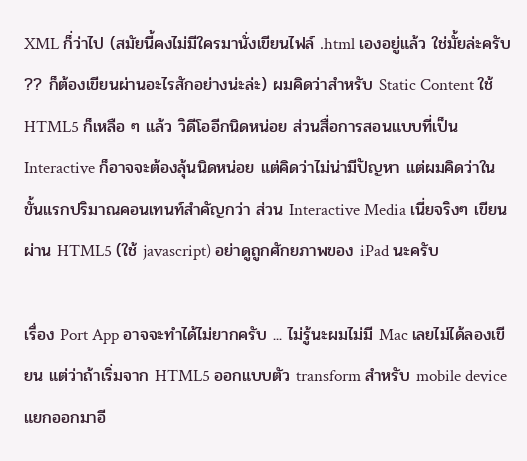XML ก็่ว่าไป (สมัยนี้คงไม่มีใครมานั่งเขียนไฟล์ .html เองอยู่แล้ว ใช่มั้ยล่ะครับ ?? ก็ต้องเขียนผ่านอะไรสักอย่างน่ะล่ะ) ผมคิดว่าสำหรับ Static Content ใช้ HTML5 ก็เหลือ ๆ แล้ว วิดีโออีกนิดหน่อย ส่วนสื่อการสอนแบบที่เป็น Interactive ก็อาจจะต้องลุ้นนิดหน่อย แต่คิดว่าไม่น่ามีปัญหา แต่ผมคิดว่าในขั้นแรกปริมาณคอนเทนท์สำคัญกว่า ส่วน Interactive Media เนี่ยจริงๆ เขียนผ่าน HTML5 (ใช้ javascript) อย่าดูถูกศักยภาพของ iPad นะครับ

เรื่อง Port App อาจจะทำได้ไม่ยากครับ ... ไม่รู้นะผมไม่มี Mac เลยไม่ได้ลองเขียน แต่ว่าถ้าเริ่มจาก HTML5 ออกแบบตัว transform สำหรับ mobile device แยกออกมาอี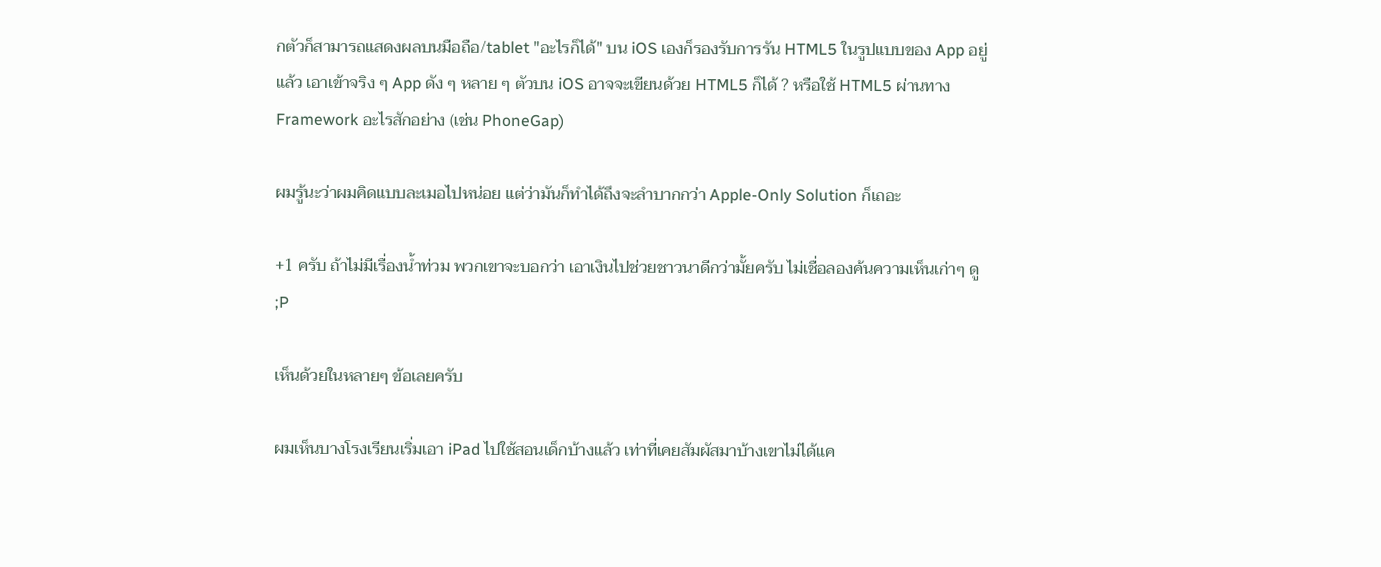กตัวก็สามารถแสดงผลบนมือถือ/tablet "อะไรก็ได้" บน iOS เองก็รองรับการรัน HTML5 ในรูปแบบของ App อยู่แล้ว เอาเข้าจริง ๆ App ดัง ๆ หลาย ๆ ตัวบน iOS อาจจะเขียนด้วย HTML5 ก็ได้ ? หรือใช้ HTML5 ผ่านทาง Framework อะไรสักอย่าง (เช่น PhoneGap)

ผมรู้นะว่าผมคิดแบบละเมอไปหน่อย แต่ว่ามันก็ทำได้ถึงจะลำบากกว่า Apple-Only Solution ก็เถอะ

+1 ครับ ถ้าไม่มีเรื่องน้ำท่วม พวกเขาจะบอกว่า เอาเงินไปช่วยชาวนาดีกว่ามั้ยครับ ไม่เชื่อลองค้นความเห็นเก่าๆ ดู ;P

เห็นด้วยในหลายๆ ข้อเลยครับ

ผมเห็นบางโรงเรียนเริ่มเอา iPad ไปใช้สอนเด็กบ้างแล้ว เท่าที่เคยสัมผัสมาบ้างเขาไม่ได้แค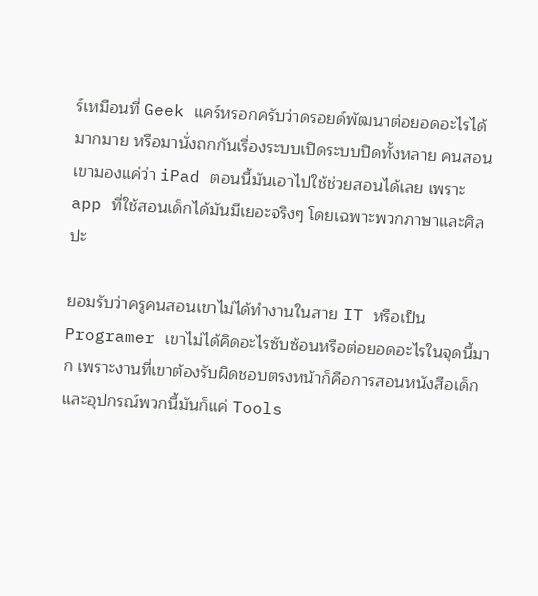ร์เหมือนที่ Geek แคร์หรอกครับว่าดรอยด์พัฒนาต่อยอดอะไรได้มากมาย หรือมานั่งถกกันเรื่องระบบเปิดระบบปิดทั้งหลาย คนสอนเขามองแค่ว่า iPad ตอนนี้มันเอาไปใช้ช่วยสอนได้เลย เพราะ app ที่ใช้สอนเด็กได้มันมีเยอะจริงๆ โดยเฉพาะพวกภาษาและศิลปะ

ยอมรับว่าครูคนสอนเขาไม่ได้ทำงานในสาย IT หรือเป็น Programer เขาไม่ได้คิดอะไรซับซ้อนหรือต่อยอดอะไรในจุดนี้มาก เพราะงานที่เขาต้องรับผิดชอบตรงหน้าก็คือการสอนหนังสือเด็ก และอุปกรณ์พวกนี้มันก็แค่ Tools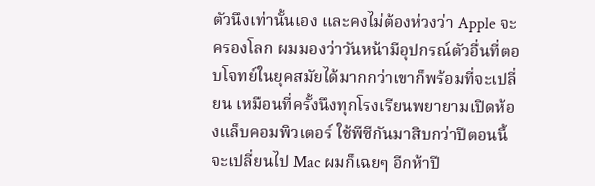ตัวนึงเท่านั้นเอง และคงไม่ต้องห่วงว่า Apple จะครองโลก ผมมองว่าวันหน้ามีอุปกรณ์ตัวอื่นที่ตอบโจทย์ในยุคสมัยได้มากกว่าเขาก็พร้อมที่จะเปลี่ยน เหมือนที่ครั้งนึงทุกโรงเรียนพยายามเปิดห้องแล็บคอมพิวเตอร์ ใช้พีซีกันมาสิบกว่าปีตอนนี้จะเปลี่ยนไป Mac ผมก็เฉยๆ อีกห้าปี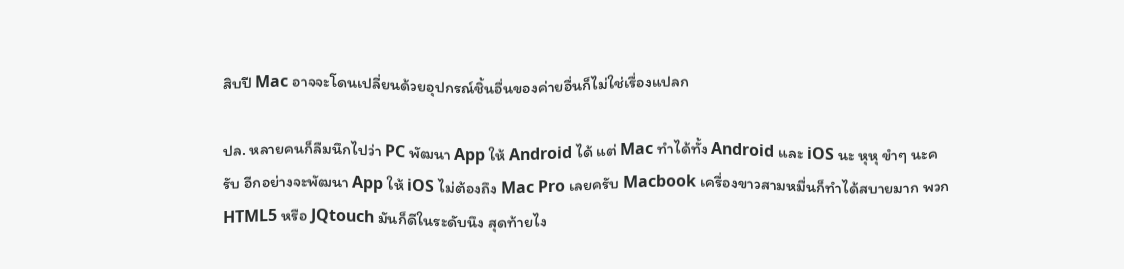สิบปี Mac อาจจะโดนเปลี่ยนด้วยอุปกรณ์ชิ้นอื่นของค่ายอื่นก็ไม่ใช่เรื่องแปลก

ปล. หลายคนก็ลืมนึกไปว่า PC พัฒนา App ให้ Android ได้ แต่ Mac ทำได้ทั้ง Android และ iOS นะ หุหุ ขำๆ นะครับ อีกอย่างจะพัฒนา App ให้ iOS ไม่ต้องถึง Mac Pro เลยครับ Macbook เครื่องขาวสามหมื่นก็ทำได้สบายมาก พวก HTML5 หรือ JQtouch มันก็ดีในระดับนึง สุดท้ายไง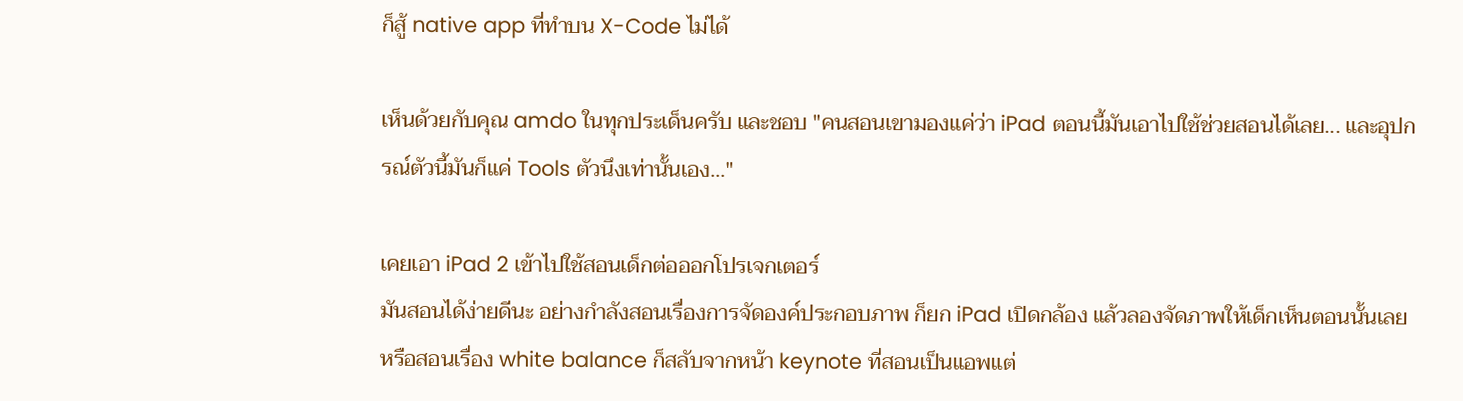ก็สู้ native app ที่ทำบน X-Code ไม่ได้

เห็นด้วยกับคุณ amdo ในทุกประเด็นครับ และชอบ "คนสอนเขามองแค่ว่า iPad ตอนนี้มันเอาไปใช้ช่วยสอนได้เลย... และอุปกรณ์ตัวนี้มันก็แค่ Tools ตัวนึงเท่านั้นเอง..."

เคยเอา iPad 2 เข้าไปใช้สอนเด็กต่อออกโปรเจกเตอร์
มันสอนได้ง่ายดีนะ อย่างกำลังสอนเรื่องการจัดองค์ประกอบภาพ ก็ยก iPad เปิดกล้อง แล้วลองจัดภาพให้เด็กเห็นตอนนั้นเลย หรือสอนเรื่อง white balance ก็สลับจากหน้า keynote ที่สอนเป็นแอพแต่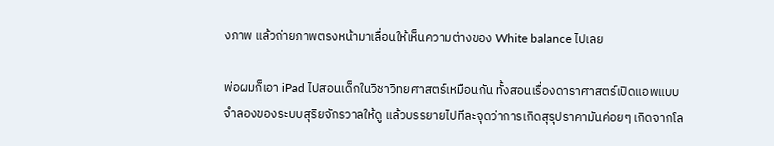งภาพ แล้วถ่ายภาพตรงหน้ามาเลื่อนให้เห็นความต่างของ White balance ไปเลย

พ่อผมก็เอา iPad ไปสอนเด็กในวิชาวิทยศาสตร์เหมือนกัน ทั้งสอนเรื่องดาราศาสตร์เปิดแอพแบบจำลองของระบบสุริยจักรวาลให้ดู แล้วบรรยายไปทีละจุดว่าการเกิดสุรุปราคามันค่อยๆ เกิดจากโล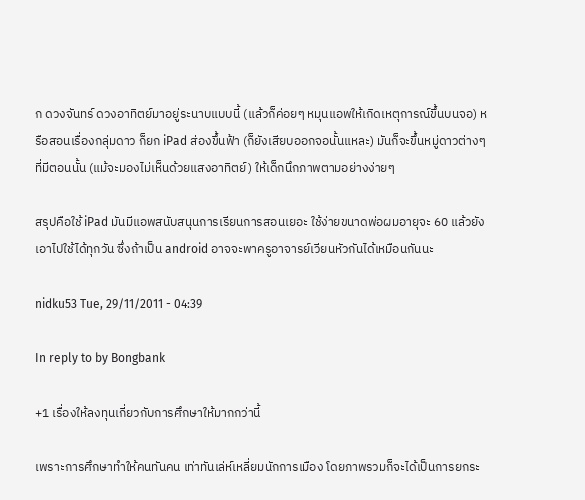ก ดวงจันทร์ ดวงอาทิตย์มาอยู่ระนาบแบบนี้ (แล้วก็ค่อยๆ หมุนแอพให้เกิดเหตุการณ์ขึ้นบนจอ) หรือสอนเรื่องกลุ่มดาว ก็ยก iPad ส่องขึ้นฟ้า (ก็ยังเสียบออกจอนั้นแหละ) มันก็จะขึ้นหมู่ดาวต่างๆ ที่มีตอนนั้น (แม้จะมองไม่เห็นด้วยแสงอาทิตย์) ให้เด็กนึกภาพตามอย่างง่ายๆ

สรุปคือใช้ iPad มันมีแอพสนับสนุนการเรียนการสอนเยอะ ใช้ง่ายขนาดพ่อผมอายุจะ 60 แล้วยังเอาไปใช้ได้ทุกวัน ซึ่งถ้าเป็น android อาจจะพาครูอาจารย์เวียนหัวกันได้เหมือนกันนะ

nidku53 Tue, 29/11/2011 - 04:39

In reply to by Bongbank

+1 เรื่องให้ลงทุนเกี่ยวกับการศึกษาให้มากกว่านี้

เพราะการศึกษาทำให้คนทันคน เท่าทันเล่ห์เหลี่ยมนักการเมือง โดยภาพรวมก็จะได้เป็นการยกระ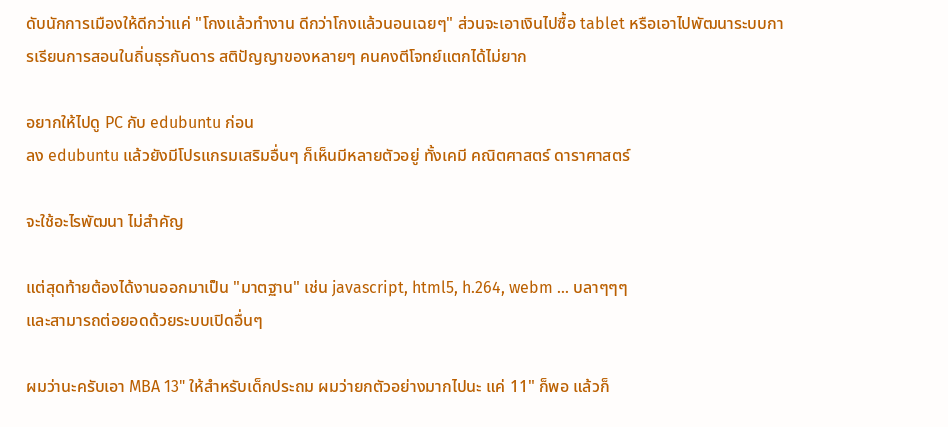ดับนักการเมืองให้ดีกว่าแค่ "โกงแล้วทำงาน ดีกว่าโกงแล้วนอนเฉยๆ" ส่วนจะเอาเงินไปซื้อ tablet หรือเอาไปพัฒนาระบบการเรียนการสอนในถิ่นธุรกันดาร สติปัญญาของหลายๆ คนคงตีโจทย์แตกได้ไม่ยาก

อยากให้ไปดู PC กับ edubuntu ก่อน
ลง edubuntu แล้วยังมีโปรแกรมเสริมอื่นๆ ก็เห็นมีหลายตัวอยู่ ทั้งเคมี คณิตศาสตร์ ดาราศาสตร์

จะใช้อะไรพัฒนา ไม่สำคัญ

แต่สุดท้ายต้องได้งานออกมาเป็น "มาตฐาน" เช่น javascript, html5, h.264, webm ... บลาๆๆๆ
และสามารถต่อยอดด้วยระบบเปิดอื่นๆ

ผมว่านะครับเอา MBA 13" ให้สำหรับเด็กประถม ผมว่ายกตัวอย่างมากไปนะ แค่ 11" ก็พอ แล้วก็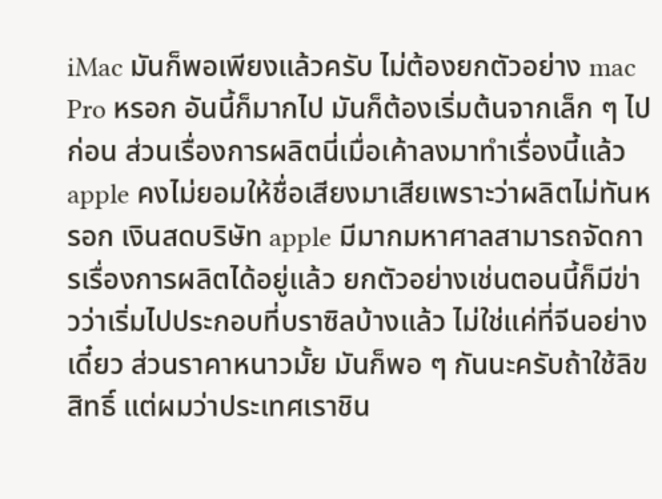iMac มันก็พอเพียงแล้วครับ ไม่ต้องยกตัวอย่าง mac Pro หรอก อันนี้ก็มากไป มันก็ต้องเริ่มต้นจากเล็ก ๆ ไปก่อน ส่วนเรื่องการผลิตนี่เมื่อเค้าลงมาทำเรื่องนี้แล้ว apple คงไม่ยอมให้ชื่อเสียงมาเสียเพราะว่าผลิตไม่ทันหรอก เงินสดบริษัท apple มีมากมหาศาลสามารถจัดการเรื่องการผลิตได้อยู่แล้ว ยกตัวอย่างเช่นตอนนี้ก็มีข่าวว่าเริ่มไปประกอบที่บราซิลบ้างแล้ว ไม่ใช่แค่ที่จีนอย่างเดี๋ยว ส่วนราคาหนาวมั้ย มันก็พอ ๆ กันนะครับถ้าใช้ลิขสิทธิ์ แต่ผมว่าประเทศเราชิน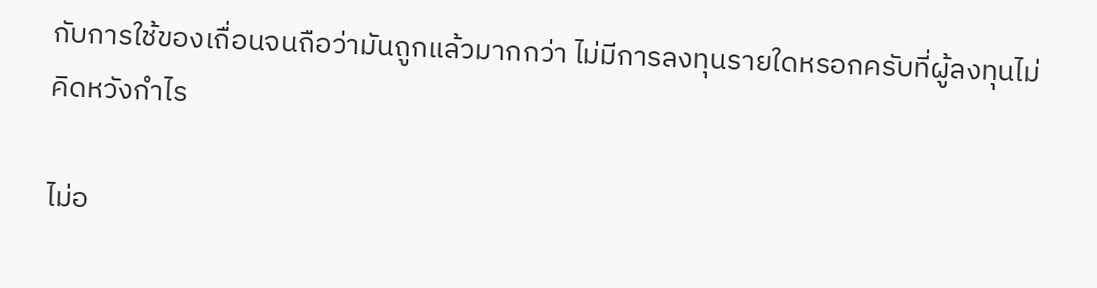กับการใช้ของเถื่อนจนถือว่ามันถูกแล้วมากกว่า ไม่มีการลงทุนรายใดหรอกครับที่ผู้ลงทุนไม่คิดหวังกำไร

ไม่อ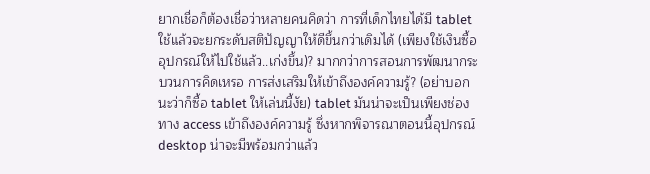ยากเชื่อก็ต้องเชื่อว่าหลายคนคิดว่า การที่เด็กไทยได้มี tablet ใช้แล้วจะยกระดับสติปัญญาให้ดีขึ้นกว่าเดิมได้ (เพียงใช้เงินซื้ออุปกรณ์ให้ไปใช้แล้ว..เก่งขึ้น)? มากกว่าการสอนการพัฒนากระบวนการคิดเหรอ การส่งเสริมให้เข้าถึงองค์ความรู้? (อย่าบอกนะว่าก็ซื้อ tablet ให้เล่นนี้งัย) tablet มันน่าจะเป็นเพียงช่องทาง access เข้าถึงองค์ความรู้ ซึ่งหากพิจารณาตอนนี้อุปกรณ์ desktop น่าจะมีพร้อมกว่าแล้ว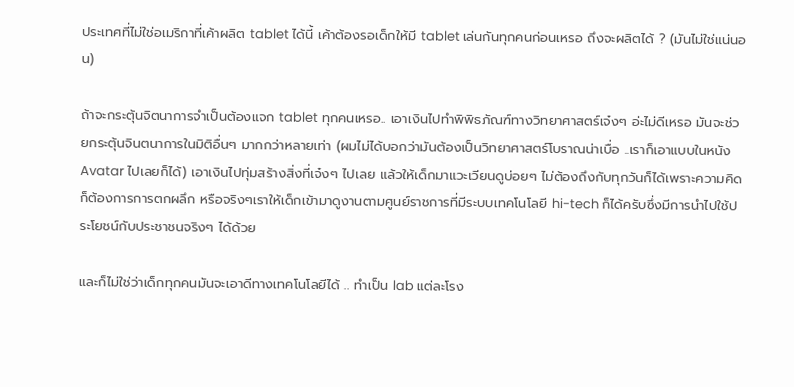ประเทศที่ไม่ใช่อเมริกาที่เค้าผลิต tablet ได้นี้ เค้าต้องรอเด็กให้มี tablet เล่นกันทุกคนก่อนเหรอ ถึงจะผลิตได้ ? (มันไม่ใช่แน่นอน)

ถ้าจะกระตุ้นจิตนาการจำเป็นต้องแจก tablet ทุกคนเหรอ.. เอาเงินไปทำพิพิธภัณฑ์ทางวิทยาศาสตร์เจ๋งๆ อ่ะไม่ดีเหรอ มันจะช่วยกระตุ้นจินตนาการในมิติอื่นๆ มากกว่าหลายเท่า (ผมไม่ได้บอกว่ามันต้องเป็นวิทยาศาสตร์โบราณน่าเบื่อ ..เราก็เอาแบบในหนัง Avatar ไปเลยก็ได้) เอาเงินไปทุ่มสร้างสิ่งที่เจ๋งๆ ไปเลย แล้วให้เด็กมาแวะเวียนดูบ่อยๆ ไม่ต้องถึงกับทุกวันก็ได้เพราะความคิดก็ต้องการการตกผลึก หรือจริงๆเราให้เด็กเข้ามาดูงานตามศูนย์ราชการที่มีระบบเทคโนโลยี hi-tech ก็ได้ครับซึ่งมีการนำไปใช้ประโยชน์กับประชาชนจริงๆ ได้ด้วย

และก็ไม่ใช่ว่าเด็กทุกคนมันจะเอาดีทางเทคโนโลยีได้ .. ทำเป็น lab แต่ละโรง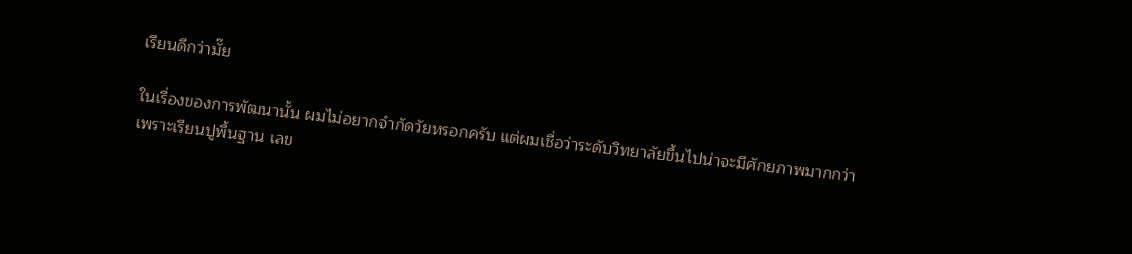เรียนดีกว่ามั๊ย

ในเรื่องของการพัฒนานั้น ผมไม่อยากจำกัดวัยหรอกครับ แต่ผมเชื่อว่าระดับวิทยาลัยขึ้นไปน่าจะมีศักยภาพมากกว่า เพราะเรียนปูพื้นฐาน เลข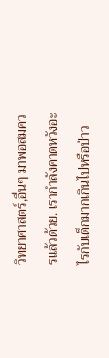วิทยาศาสตร์,อื่นๆ มาพอสมควรแล้วด้วย. เรากำลังคาดหวังอะไรกับเด็กมากเกินไปหรือป่าว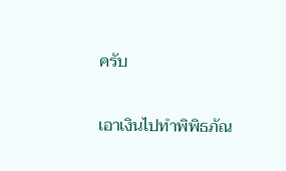ครับ

เอาเงินไปทำพิพิธภัณ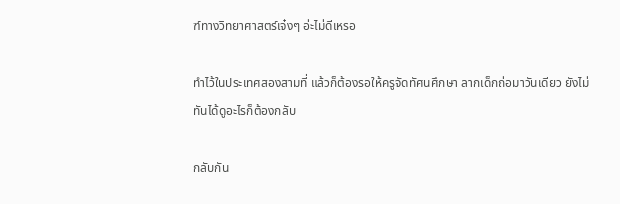ฑ์ทางวิทยาศาสตร์เจ๋งๆ อ่ะไม่ดีเหรอ

ทำไว้ในประเทศสองสามที่ แล้วก็ต้องรอให้ครูจัดทัศนศึกษา ลากเด็กถ่อมาวันเดียว ยังไม่ทันได้ดูอะไรก็ต้องกลับ

กลับกัน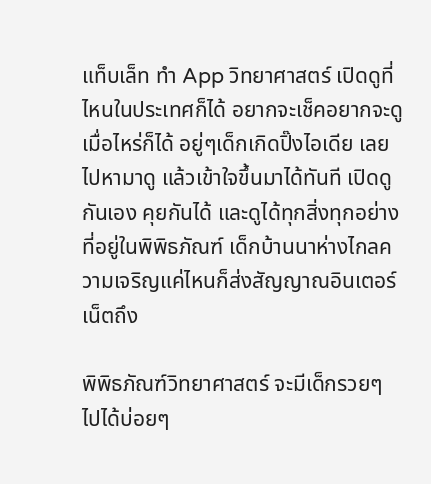แท็บเล็ท ทำ App วิทยาศาสตร์ เปิดดูที่ไหนในประเทศก็ได้ อยากจะเช็คอยากจะดูเมื่อไหร่ก็ได้ อยู่ๆเด็กเกิดปิ๊งไอเดีย เลยไปหามาดู แล้วเข้าใจขึ้นมาได้ทันที เปิดดูกันเอง คุยกันได้ และดูได้ทุกสิ่งทุกอย่างที่อยู่ในพิพิธภัณฑ์ เด็กบ้านนาห่างไกลความเจริญแค่ไหนก็ส่งสัญญาณอินเตอร์เน็ตถึง

พิพิธภัณฑ์วิทยาศาสตร์ จะมีเด็กรวยๆ ไปได้บ่อยๆ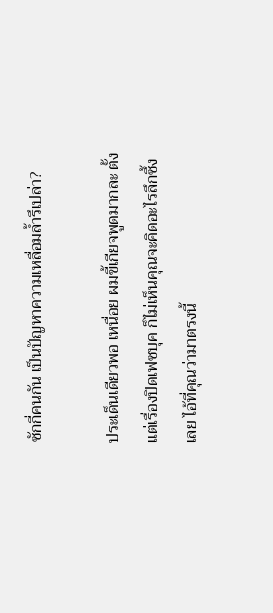ซักกี่คนกัน เป็นปัญหาความเหลื่อมล้ำรึเปล่า?

ประเด็นเดียวพอ เหนื่อย ผมขี้เกียจพูดมากละ ตั้งแต่เรื่องปิดเฟซบุค ก็ไม่เห็นคุณจะคิดอะไรลึกซึ้งเลย ไอ้ที่คุณว่ามาตรงนี้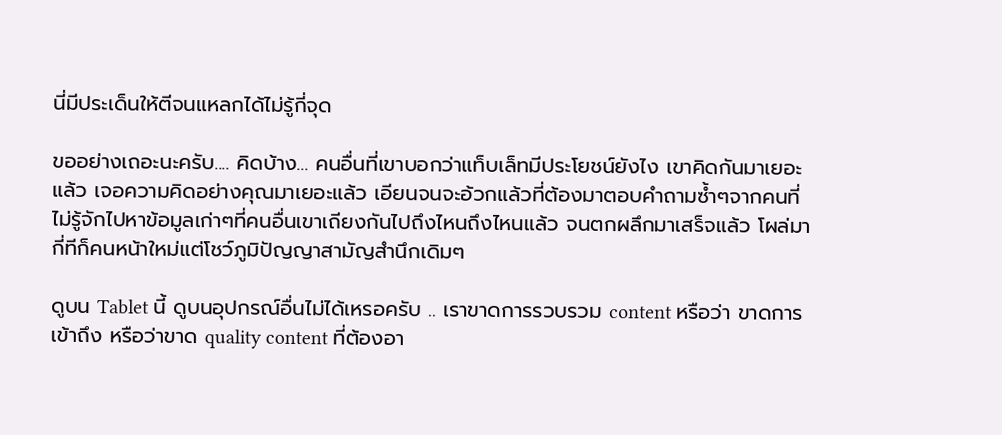นี่มีประเด็นให้ตีจนแหลกได้ไม่รู้กี่จุด

ขออย่างเถอะนะครับ.... คิดบ้าง... คนอื่นที่เขาบอกว่าแท็บเล็ทมีประโยชน์ยังไง เขาคิดกันมาเยอะแล้ว เจอความคิดอย่างคุณมาเยอะแล้ว เอียนจนจะอ้วกแล้วที่ต้องมาตอบคำถามซ้ำๆจากคนที่ไม่รู้จักไปหาข้อมูลเก่าๆที่คนอื่นเขาเถียงกันไปถึงไหนถึงไหนแล้ว จนตกผลึกมาเสร็จแล้ว โผล่มากี่ทีก็คนหน้าใหม่แต่โชว์ภูมิปัญญาสามัญสำนึกเดิมๆ

ดูบน Tablet นี้ ดูบนอุปกรณ์อื่นไม่ได้เหรอครับ .. เราขาดการรวบรวม content หรือว่า ขาดการเข้าถึง หรือว่าขาด quality content ที่ต้องอา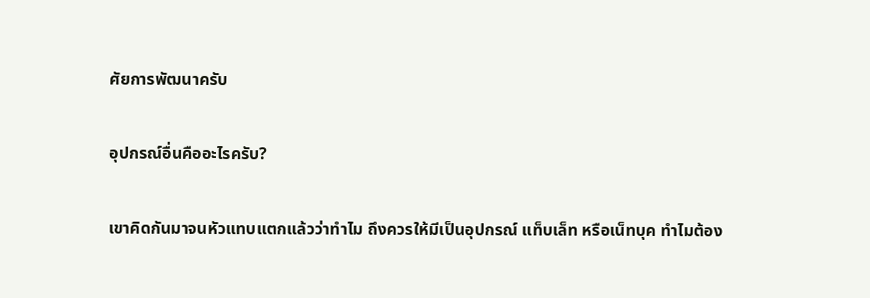ศัยการพัฒนาครับ

อุปกรณ์อื่นคืออะไรครับ?

เขาคิดกันมาจนหัวแทบแตกแล้วว่าทำไม ถึงควรให้มีเป็นอุปกรณ์ แท็บเล็ท หรือเน็ทบุค ทำไมต้อง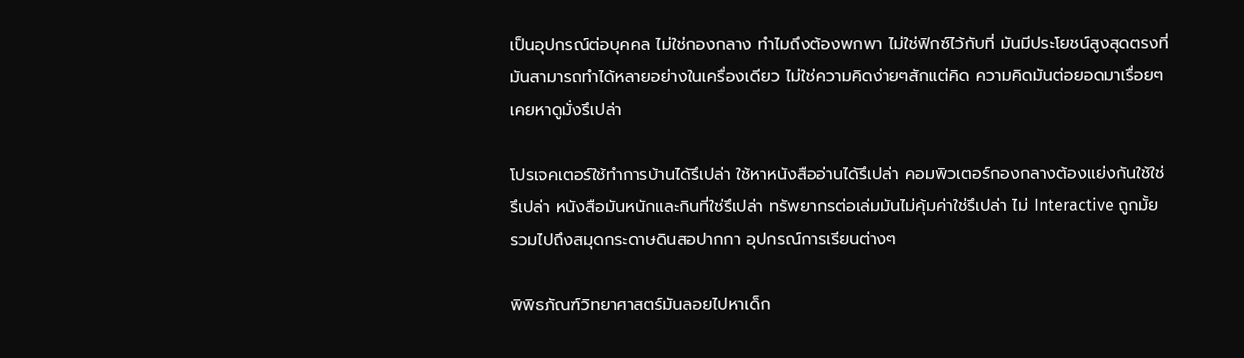เป็นอุปกรณ์ต่อบุคคล ไม่ใช่กองกลาง ทำไมถึงต้องพกพา ไม่ใช่ฟิกซ์ไว้กับที่ มันมีประโยชน์สูงสุดตรงที่มันสามารถทำได้หลายอย่างในเครื่องเดียว ไม่ใช่ความคิดง่ายๆสักแต่คิด ความคิดมันต่อยอดมาเรื่อยๆ เคยหาดูมั่งรึเปล่า

โปรเจคเตอร์ใช้ทำการบ้านได้รึเปล่า ใช้หาหนังสืออ่านได้รึเปล่า คอมพิวเตอร์กองกลางต้องแย่งกันใช้ใช่รึเปล่า หนังสือมันหนักและกินที่ใช่รึเปล่า ทรัพยากรต่อเล่มมันไม่คุ้มค่าใช่รึเปล่า ไม่ Interactive ถูกมั้ย รวมไปถึงสมุดกระดาษดินสอปากกา อุปกรณ์การเรียนต่างๆ

พิพิธภัณฑ์วิทยาศาสตร์มันลอยไปหาเด็ก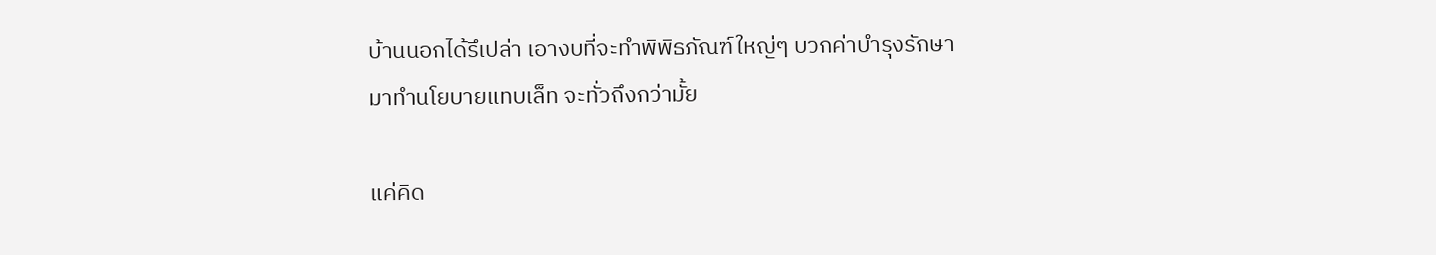บ้านนอกได้รึเปล่า เอางบที่จะทำพิพิธภัณฑ์ใหญ่ๆ บวกค่าบำรุงรักษา มาทำนโยบายแทบเล็ท จะทั่วถึงกว่ามั้ย

แค่คิด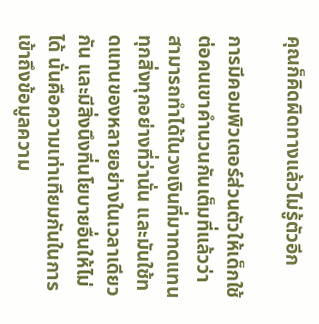คุณก็คิดผิดทางแล้วไม่รู้ตัวอีก

การมีคอมพิวเตอร์ส่วนตัวให้เด็กใช้ต่อคนเขาคำนวนกันเต็มที่แล้วว่าสามารถทำได้ในวงเงินที่มาทดแทนทุกสิ่งทุกอย่างที่ว่านั่น และมันใช้ทดแทนของหลายอย่างในเวลาเดียวกัน และมีสิ่งนึงที่นโยบายอื่นให้ไม่ได้ นั่นคือความเท่าเทียมกันในการเข้าถึงข้อมูลความ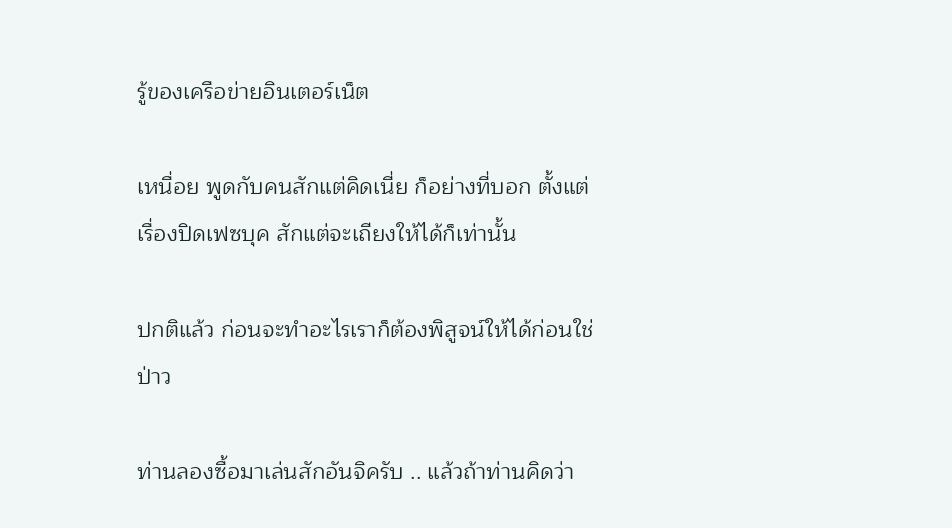รู้ของเครือข่ายอินเตอร์เน็ต

เหนื่อย พูดกับคนสักแต่คิดเนี่ย ก็อย่างที่บอก ตั้งแต่เรื่องปิดเฟซบุค สักแต่จะเถียงให้ได้ก็เท่านั้น

ปกติแล้ว ก่อนจะทำอะไรเราก็ต้องพิสูจน์ให้ได้ก่อนใช่ป่าว

ท่านลองซื้อมาเล่นสักอันจิครับ .. แล้วถ้าท่านคิดว่า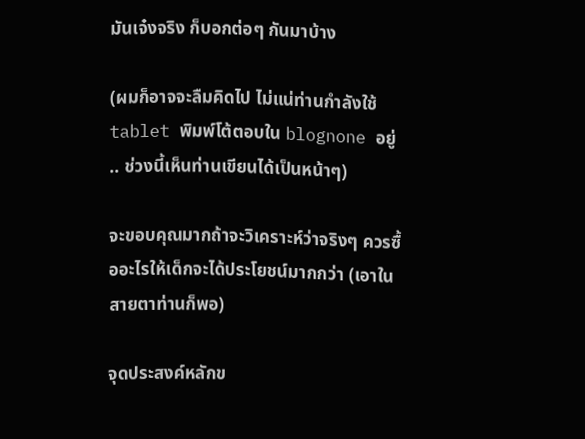มันเจ๋งจริง ก็บอกต่อๆ กันมาบ้าง

(ผมก็อาจจะลืมคิดไป ไม่แน่ท่านกำลังใช้ tablet พิมพ์โต้ตอบใน blognone อยู่ .. ช่วงนี้เห็นท่านเขียนได้เป็นหน้าๆ)

จะขอบคุณมากถ้าจะวิเคราะห์ว่าจริงๆ ควรซื้ออะไรให้เด็กจะได้ประโยชน์มากกว่า (เอาในสายตาท่านก็พอ)

จุดประสงค์หลักข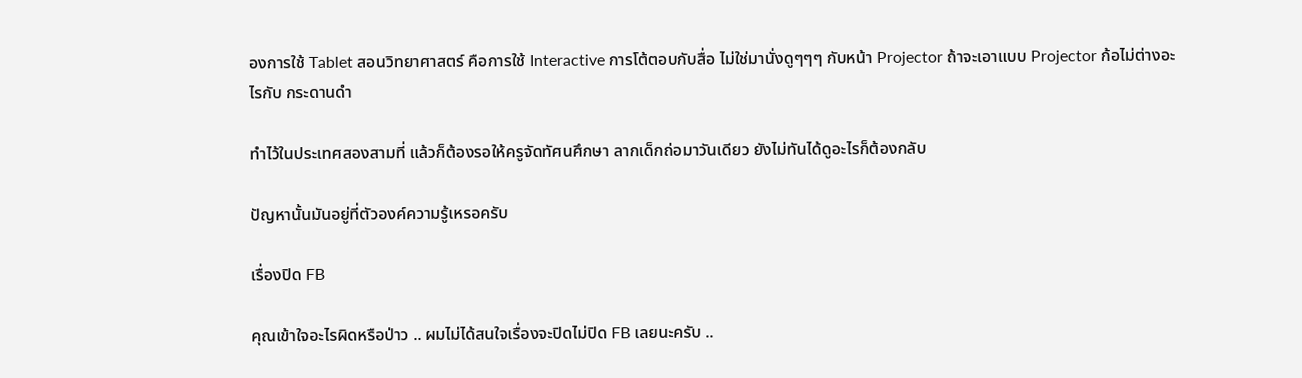องการใช้ Tablet สอนวิทยาศาสตร์ คือการใช้ Interactive การโต้ตอบกับสื่อ ไม่ใช่มานั่งดูๆๆๆ กับหน้า Projector ถ้าจะเอาแบบ Projector ก้อไม่ต่างอะไรกับ กระดานดำ

ทำไว้ในประเทศสองสามที่ แล้วก็ต้องรอให้ครูจัดทัศนศึกษา ลากเด็กถ่อมาวันเดียว ยังไม่ทันได้ดูอะไรก็ต้องกลับ

ปัญหานั้นมันอยู่ที่ตัวองค์ความรู้เหรอครับ

เรื่องปิด FB

คุณเข้าใจอะไรผิดหรือป่าว .. ผมไม่ได้สนใจเรื่องจะปิดไม่ปิด FB เลยนะครับ ..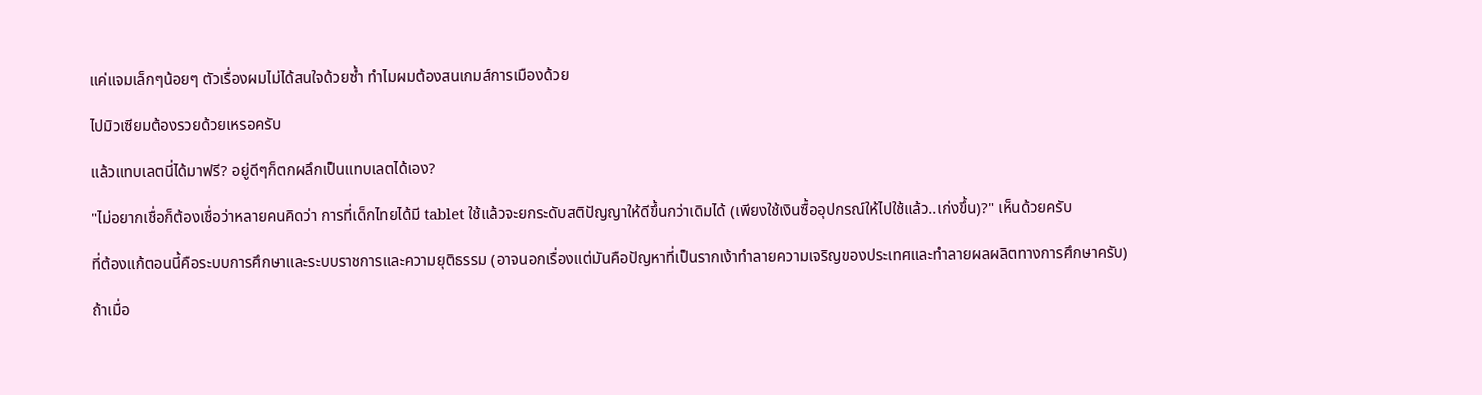แค่แจมเล็กๆน้อยๆ ตัวเรื่องผมไม่ได้สนใจด้วยซ้ำ ทำไมผมต้องสนเกมส์การเมืองด้วย

ไปมิวเซียมต้องรวยด้วยเหรอครับ

แล้วแทบเลตนี่ได้มาฟรี? อยู่ดีๆก็ตกผลึกเป็นแทบเลตได้เอง?

"ไม่อยากเชื่อก็ต้องเชื่อว่าหลายคนคิดว่า การที่เด็กไทยได้มี tablet ใช้แล้วจะยกระดับสติปัญญาให้ดีขึ้นกว่าเดิมได้ (เพียงใช้เงินซื้ออุปกรณ์ให้ไปใช้แล้ว..เก่งขึ้น)?" เห็นด้วยครับ

ที่ต้องแก้ตอนนี้คือระบบการศึกษาและระบบราชการและความยุติธรรม (อาจนอกเรื่องแต่มันคือปัญหาที่เป็นรากเง้าทำลายความเจริญของประเทศและทำลายผลผลิตทางการศึกษาครับ)

ถ้าเมื่อ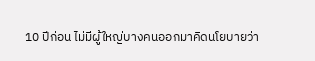10 ปีก่อน ไม่มีผู้ใหญ่บางคนออกมาคิดนโยบายว่า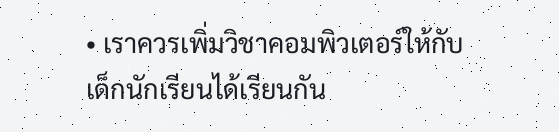• เราควรเพิ่มวิชาคอมพิวเตอร์ให้กับเด็กนักเรียนได้เรียนกัน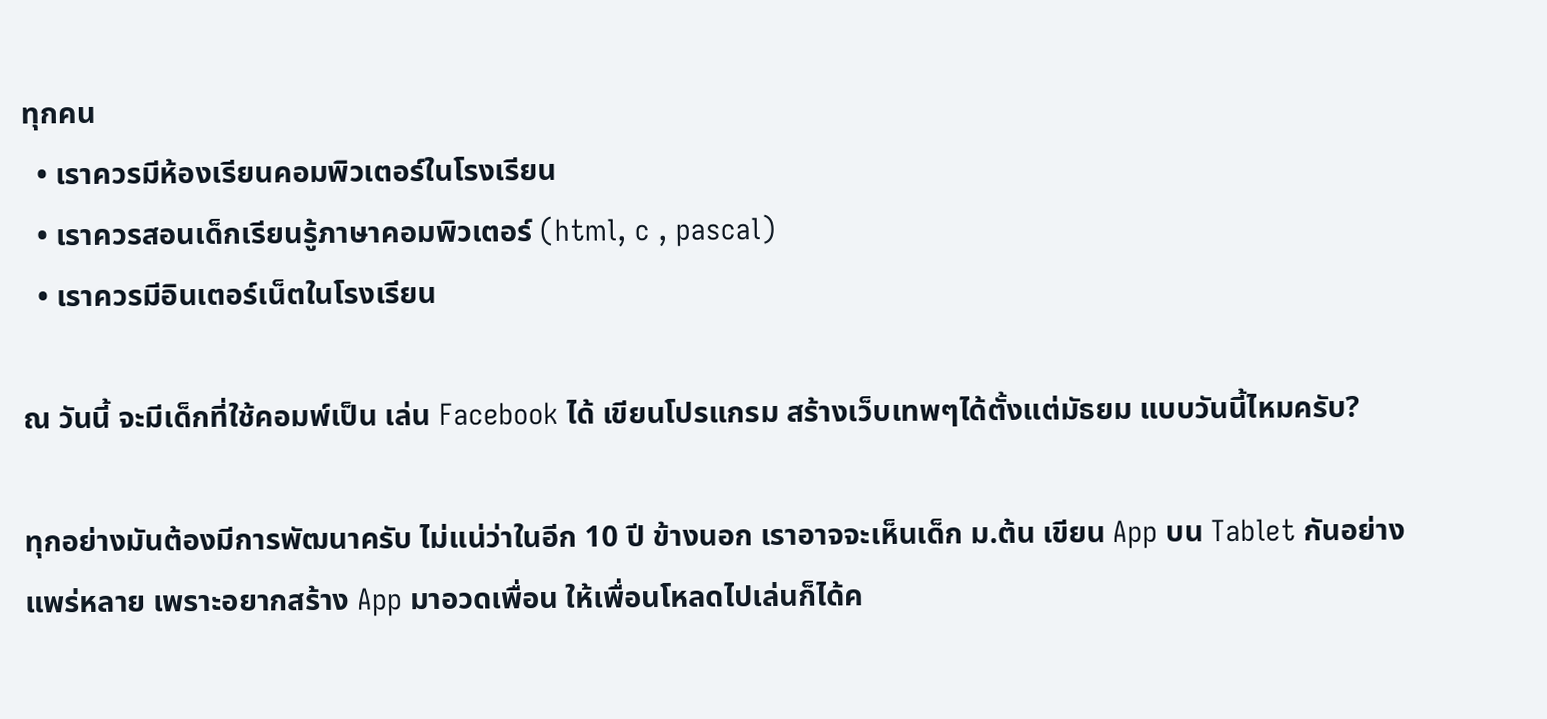ทุกคน
  • เราควรมีห้องเรียนคอมพิวเตอร์ในโรงเรียน
  • เราควรสอนเด็กเรียนรู้ภาษาคอมพิวเตอร์ (html, c , pascal)
  • เราควรมีอินเตอร์เน็ตในโรงเรียน

ณ วันนี้ จะมีเด็กที่ใช้คอมพ์เป็น เล่น Facebook ได้ เขียนโปรแกรม สร้างเว็บเทพๆได้ตั้งแต่มัธยม แบบวันนี้ไหมครับ?

ทุกอย่างมันต้องมีการพัฒนาครับ ไม่แน่ว่าในอีก 10 ปี ข้างนอก เราอาจจะเห็นเด็ก ม.ต้น เขียน App บน Tablet กันอย่างแพร่หลาย เพราะอยากสร้าง App มาอวดเพื่อน ให้เพื่อนโหลดไปเล่นก็ได้ค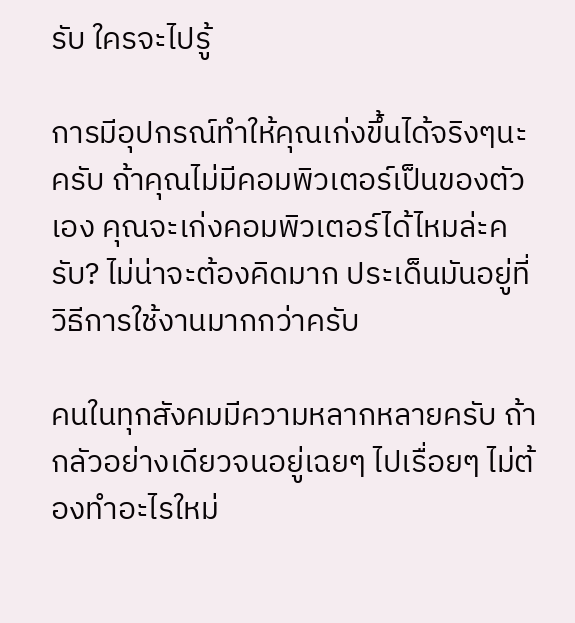รับ ใครจะไปรู้

การมีอุปกรณ์ทำให้คุณเก่งขึ้นได้จริงๆนะครับ ถ้าคุณไม่มีคอมพิวเตอร์เป็นของตัวเอง คุณจะเก่งคอมพิวเตอร์ได้ไหมล่ะครับ? ไม่น่าจะต้องคิดมาก ประเด็นมันอยู่ที่วิธีการใช้งานมากกว่าครับ

คนในทุกสังคมมีความหลากหลายครับ ถ้ากลัวอย่างเดียวจนอยู่เฉยๆ ไปเรื่อยๆ ไม่ต้องทำอะไรใหม่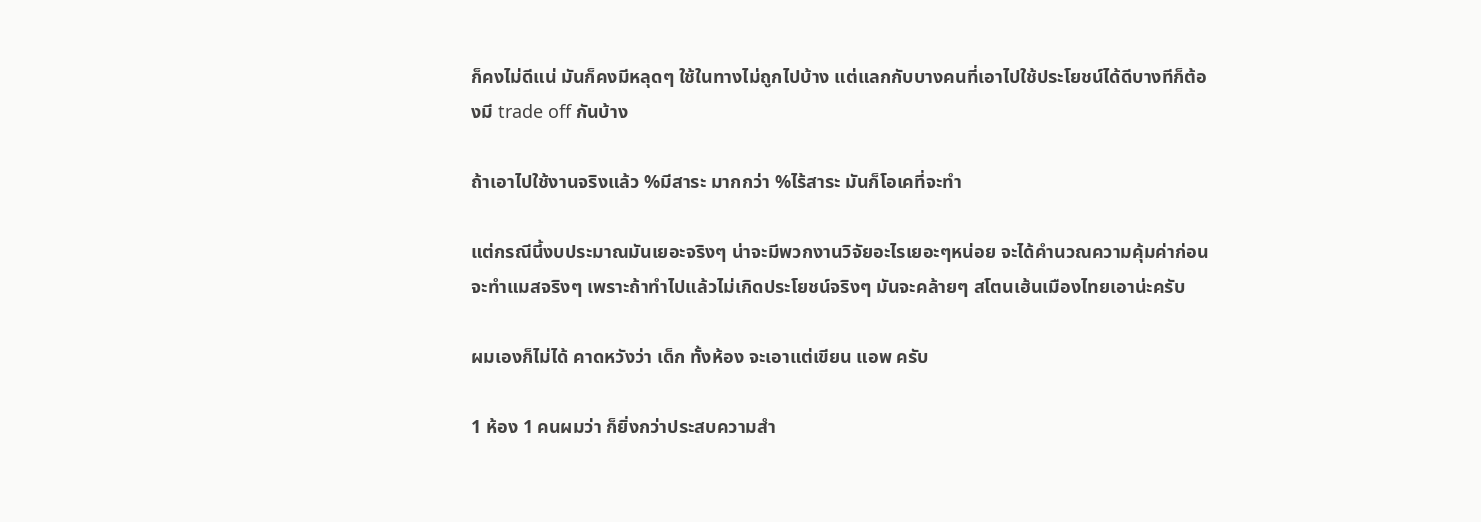ก็คงไม่ดีแน่ มันก็คงมีหลุดๆ ใช้ในทางไม่ถูกไปบ้าง แต่แลกกับบางคนที่เอาไปใช้ประโยชน์ได้ดีบางทีก็ต้องมี trade off กันบ้าง

ถ้าเอาไปใช้งานจริงแล้ว %มีสาระ มากกว่า %ไร้สาระ มันก็โอเคที่จะทำ

แต่กรณีนี้งบประมาณมันเยอะจริงๆ น่าจะมีพวกงานวิจัยอะไรเยอะๆหน่อย จะได้คำนวณความคุ้มค่าก่อนจะทำแมสจริงๆ เพราะถ้าทำไปแล้วไม่เกิดประโยชน์จริงๆ มันจะคล้ายๆ สโตนเฮ้นเมืองไทยเอาน่ะครับ

ผมเองก็ไม่ได้ คาดหวังว่า เด็ก ทั้งห้อง จะเอาแต่เขียน แอพ ครับ

1 ห้อง 1 คนผมว่า ก็ยิ่งกว่าประสบความสำ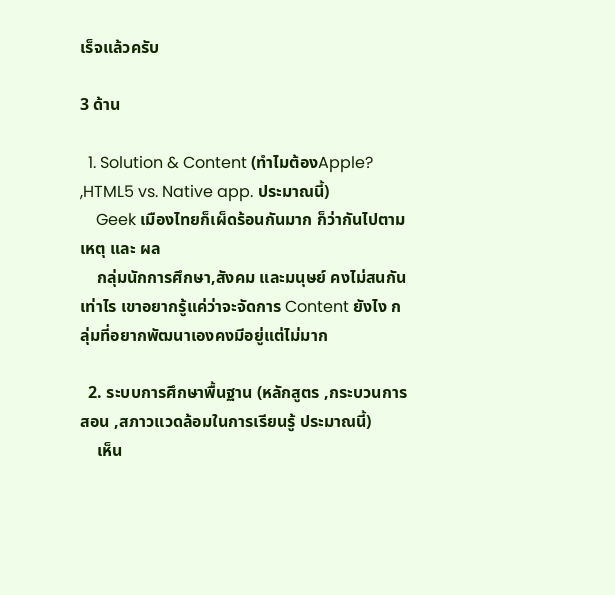เร็จแล้วครับ

3 ด้าน

  1. Solution & Content (ทำไมต้องApple? ,HTML5 vs. Native app. ประมาณนี้)
    Geek เมืองไทยก็เผ็ดร้อนกันมาก ก็ว่ากันไปตาม เหตุ และ ผล
    กลุ่มนักการศึกษา,สังคม และมนุษย์ คงไม่สนกันเท่าไร เขาอยากรู้แค่ว่าจะจัดการ Content ยังไง กลุ่มที่อยากพัฒนาเองคงมีอยู่แต่ไม่มาก

  2. ระบบการศึกษาพื้นฐาน (หลักสูตร ,กระบวนการสอน ,สภาวแวดล้อมในการเรียนรู้ ประมาณนี้)
    เห็น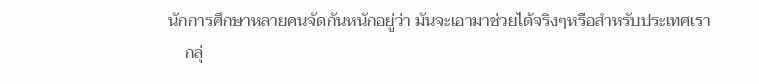นักการศึกษาหลายคนจัดกันหนักอยู่ว่า มันจะเอามาช่วยได้จริงๆหรือสำหรับประเทศเรา
    กลุ่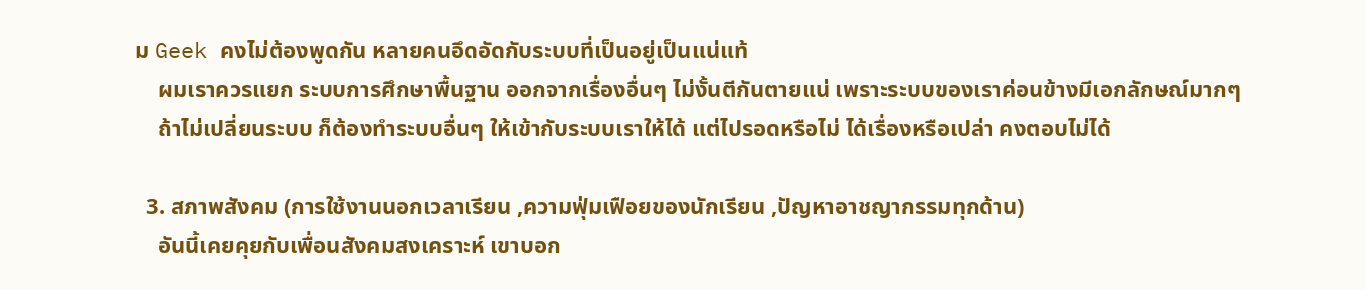ม Geek คงไม่ต้องพูดกัน หลายคนอึดอัดกับระบบที่เป็นอยู่เป็นแน่แท้
    ผมเราควรแยก ระบบการศึกษาพื้นฐาน ออกจากเรื่องอื่นๆ ไม่งั้นตีกันตายแน่ เพราะระบบของเราค่อนข้างมีเอกลักษณ์มากๆ
    ถ้าไม่เปลี่ยนระบบ ก็ต้องทำระบบอื่นๆ ให้เข้ากับระบบเราให้ได้ แต่ไปรอดหรือไม่ ได้เรื่องหรือเปล่า คงตอบไม่ได้

  3. สภาพสังคม (การใช้งานนอกเวลาเรียน ,ความฟุ่มเฟือยของนักเรียน ,ปัญหาอาชญากรรมทุกด้าน)
    อันนี้เคยคุยกับเพื่อนสังคมสงเคราะห์ เขาบอก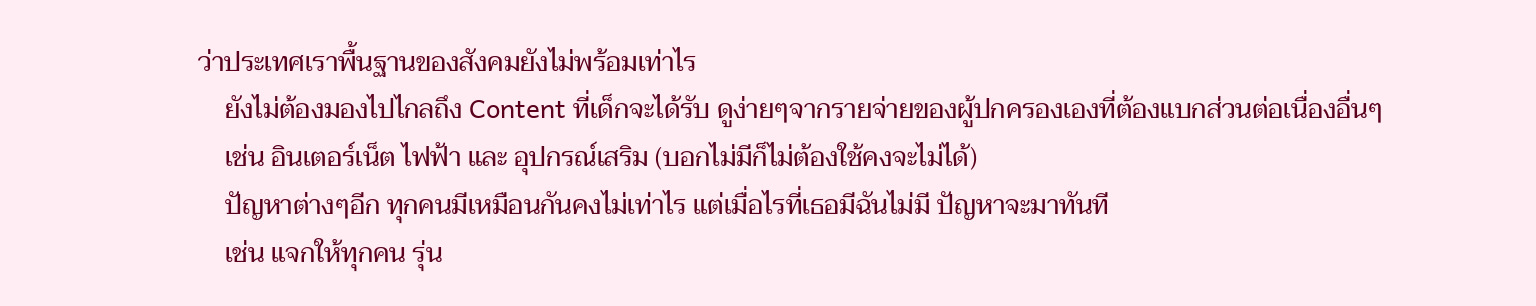ว่าประเทศเราพื้นฐานของสังคมยังไม่พร้อมเท่าไร
    ยังไม่ต้องมองไปไกลถึง Content ที่เด็กจะได้รับ ดูง่ายๆจากรายจ่ายของผู้ปกครองเองที่ต้องแบกส่วนต่อเนื่องอื่นๆ
    เช่น อินเตอร์เน็ต ไฟฟ้า และ อุปกรณ์เสริม (บอกไม่มีก็ไม่ต้องใช้คงจะไม่ได้)
    ปัญหาต่างๆอีก ทุกคนมีเหมือนกันคงไม่เท่าไร แต่เมื่อไรที่เธอมีฉันไม่มี ปัญหาจะมาทันที
    เช่น แจกให้ทุกคน รุ่น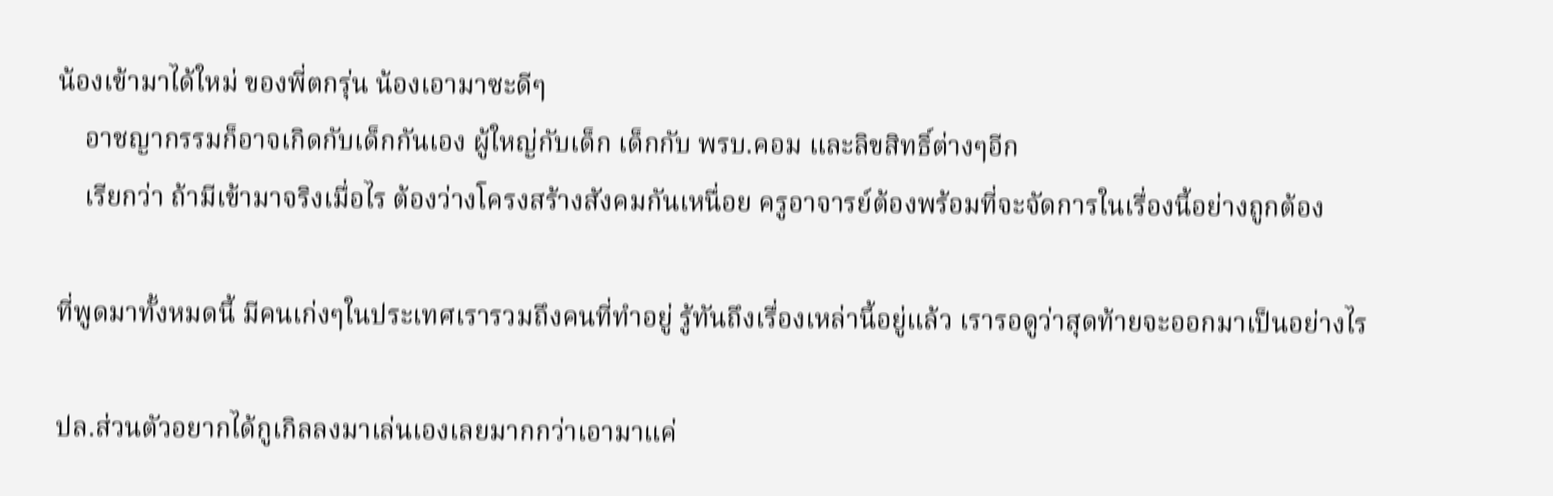น้องเข้ามาได้ใหม่ ของพี่ตกรุ่น น้องเอามาซะดีๆ
    อาชญากรรมก็อาจเกิดกับเด็กกันเอง ผู้ใหญ่กับเด็ก เด็กกับ พรบ.คอม และลิขสิทธิ์ต่างๆอีก
    เรียกว่า ถ้ามีเข้ามาจริงเมื่อไร ต้องว่างโครงสร้างสังคมกันเหนื่อย ครูอาจารย์ต้องพร้อมที่จะจัดการในเรื่องนี้อย่างถูกต้อง

ที่พูดมาทั้งหมดนี้ มีคนเก่งๆในประเทศเรารวมถึงคนที่ทำอยู่ รู้ทันถึงเรื่องเหล่านี้อยู่แล้ว เรารอดูว่าสุดท้ายจะออกมาเป็นอย่างไร

ปล.ส่วนตัวอยากได้กูเกิลลงมาเล่นเองเลยมากกว่าเอามาแค่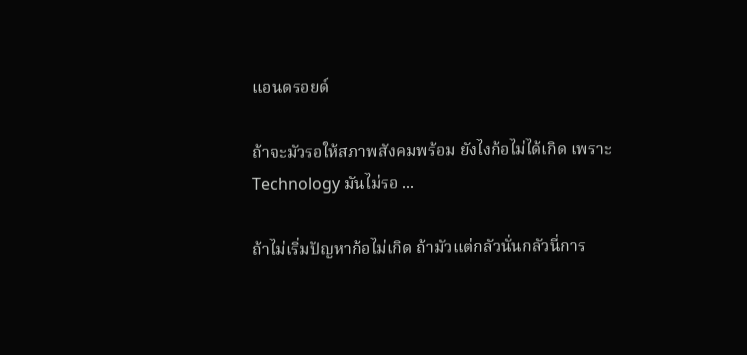แอนดรอยด์

ถ้าจะมัวรอให้สภาพสังคมพร้อม ยังไงก้อไม่ได้เกิด เพราะ Technology มันไม่รอ ...

ถ้าไม่เริ่มปัญหาก้อไม่เกิด ถ้ามัวแต่กลัวนั่นกลัวนี่การ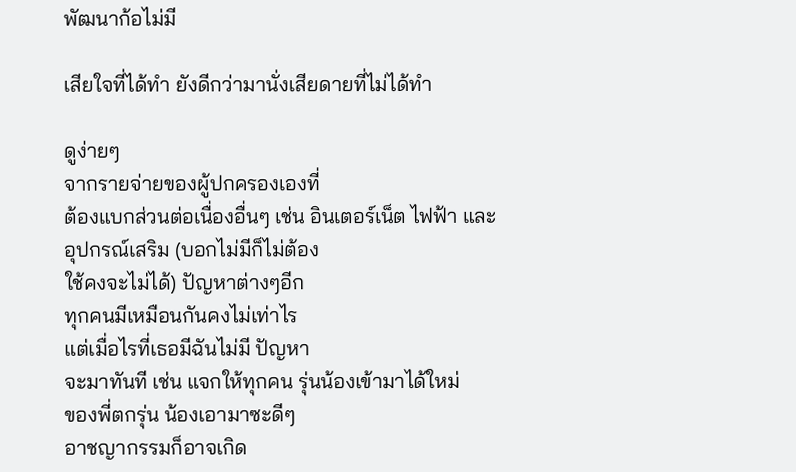พัฒนาก้อไม่มี

เสียใจที่ได้ทำ ยังดีกว่ามานั่งเสียดายที่ไม่ได้ทำ

ดูง่ายๆ
จากรายจ่ายของผู้ปกครองเองที่
ต้องแบกส่วนต่อเนื่องอื่นๆ เช่น อินเตอร์เน็ต ไฟฟ้า และ
อุปกรณ์เสริม (บอกไม่มีก็ไม่ต้อง
ใช้คงจะไม่ได้) ปัญหาต่างๆอีก
ทุกคนมีเหมือนกันคงไม่เท่าไร
แต่เมื่อไรที่เธอมีฉันไม่มี ปัญหา
จะมาทันที เช่น แจกให้ทุกคน รุ่นน้องเข้ามาได้ใหม่
ของพี่ตกรุ่น น้องเอามาซะดีๆ
อาชญากรรมก็อาจเกิด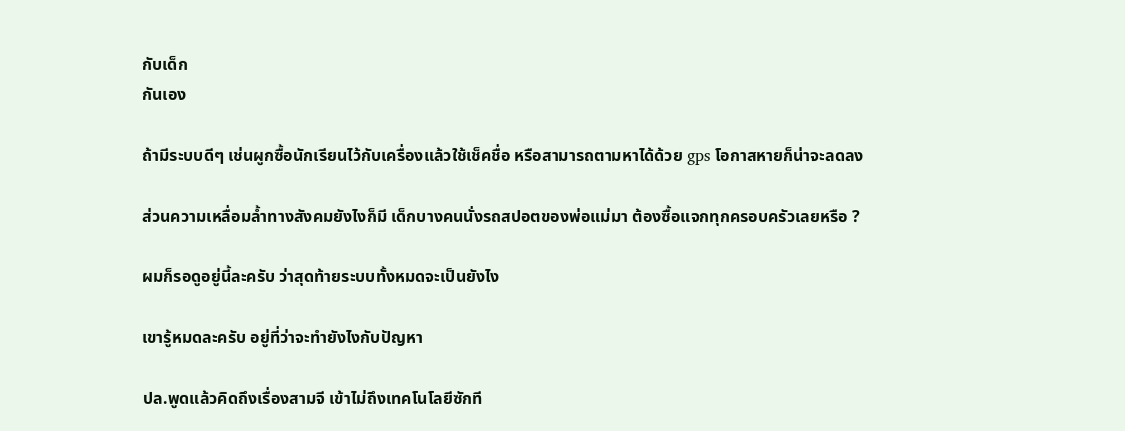กับเด็ก
กันเอง

ถ้ามีระบบดีๆ เช่นผูกซื้อนักเรียนไว้กับเครื่องแล้วใช้เช็คชื่อ หรือสามารถตามหาได้ด้วย gps โอกาสหายก็น่าจะลดลง

ส่วนความเหลื่อมล้ำทางสังคมยังไงก็มี เด็กบางคนนั่งรถสปอตของพ่อแม่มา ต้องซื้อแจกทุกครอบครัวเลยหรือ ?

ผมก็รอดูอยู่นี้ละครับ ว่าสุดท้ายระบบทั้งหมดจะเป็นยังไง

เขารู้หมดละครับ อยู่ที่ว่าจะทำยังไงกับปัญหา

ปล.พูดแล้วคิดถึงเรื่องสามจี เข้าไม่ถึงเทคโนโลยีซักที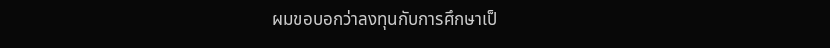ผมขอบอกว่าลงทุนกับการศึกษาเป็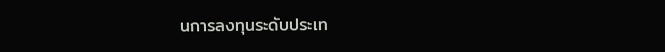นการลงทุนระดับประเท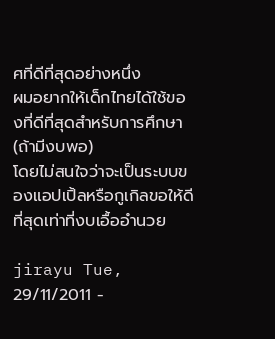ศที่ดีที่สุดอย่างหนึ่ง
ผมอยากให้เด็กไทยได้ใช้ของที่ดีที่สุดสำหรับการศึกษา(ถ้ามีงบพอ)
โดยไม่สนใจว่าจะเป็นระบบของแอปเปิ้ลหรือกูเกิลขอให้ดีที่สุดเท่าที่งบเอื้ออำนวย

jirayu Tue, 29/11/2011 -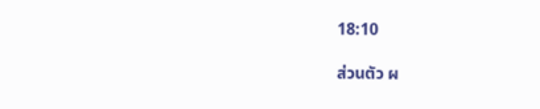18:10

ส่วนตัว ผ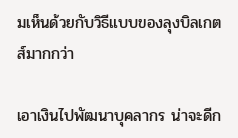มเห็นด้วยกับวิธีแบบของลุงบิลเกตส์มากกว่า

เอาเงินไปพัฒนาบุคลากร น่าจะดีก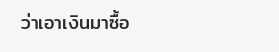ว่าเอาเงินมาซื้อ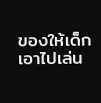ของให้เด็กเอาไปเล่น